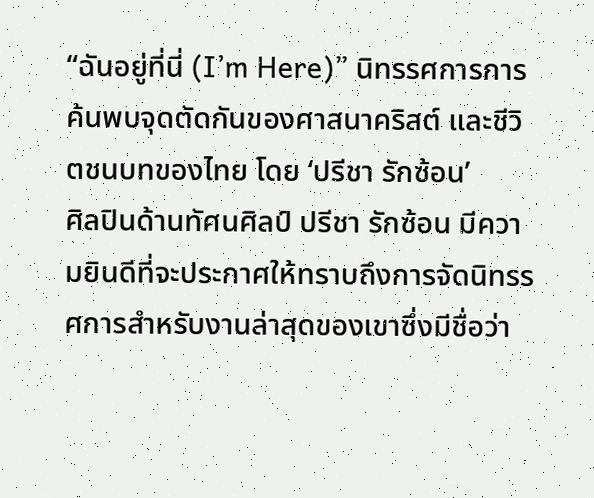“ฉันอยู่ที่นี่ (I’m Here)” นิทรรศการการค้นพบจุดตัดกันของศาสนาคริสต์ และชีวิตชนบทของไทย โดย ‘ปรีชา รักซ้อน’
ศิลปินด้านทัศนศิลป์ ปรีชา รักซ้อน มีความยินดีที่จะประกาศให้ทราบถึงการจัดนิทรรศการสำหรับงานล่าสุดของเขาซึ่งมีชื่อว่า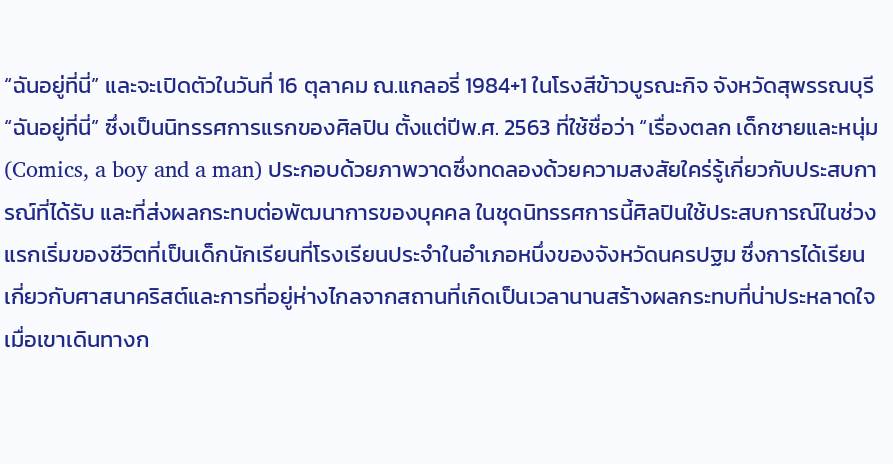“ฉันอยู่ที่นี่” และจะเปิดตัวในวันที่ 16 ตุลาคม ณ.แกลอรี่ 1984+1 ในโรงสีข้าวบูรณะกิจ จังหวัดสุพรรณบุรี
“ฉันอยู่ที่นี่” ซึ่งเป็นนิทรรศการแรกของศิลปิน ตั้งแต่ปีพ.ศ. 2563 ที่ใช้ชื่อว่า “เรื่องตลก เด็กชายและหนุ่ม (Comics, a boy and a man) ประกอบด้วยภาพวาดซึ่งทดลองด้วยความสงสัยใคร่รู้เกี่ยวกับประสบการณ์ที่ได้รับ และที่ส่งผลกระทบต่อพัฒนาการของบุคคล ในชุดนิทรรศการนี้ศิลปินใช้ประสบการณ์ในช่วงแรกเริ่มของชีวิตที่เป็นเด็กนักเรียนที่โรงเรียนประจำในอำเภอหนึ่งของจังหวัดนครปฐม ซึ่งการได้เรียนเกี่ยวกับศาสนาคริสต์และการที่อยู่ห่างไกลจากสถานที่เกิดเป็นเวลานานสร้างผลกระทบที่น่าประหลาดใจเมื่อเขาเดินทางก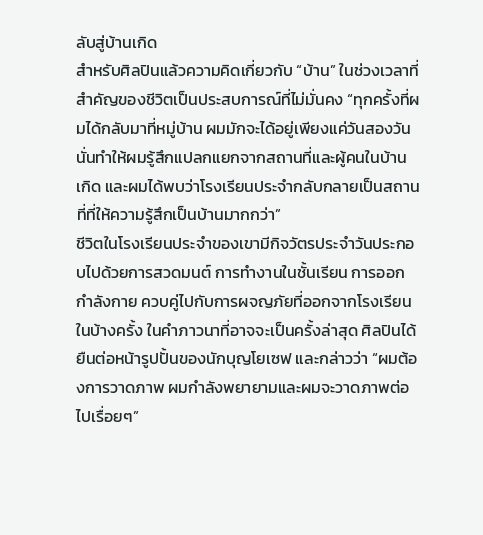ลับสู่บ้านเกิด
สำหรับศิลปินแล้วความคิดเกี่ยวกับ “บ้าน” ในช่วงเวลาที่สำคัญของชีวิตเป็นประสบการณ์ที่ไม่มั่นคง “ทุกครั้งที่ผมได้กลับมาที่หมู่บ้าน ผมมักจะได้อยู่เพียงแค่วันสองวัน นั่นทำให้ผมรู้สึกแปลกแยกจากสถานที่และผู้คนในบ้านเกิด และผมได้พบว่าโรงเรียนประจำกลับกลายเป็นสถานที่ที่ให้ความรู้สึกเป็นบ้านมากกว่า”
ชีวิตในโรงเรียนประจำของเขามีกิจวัตรประจำวันประกอบไปด้วยการสวดมนต์ การทำงานในชั้นเรียน การออกกำลังกาย ควบคู่ไปกับการผจญภัยที่ออกจากโรงเรียนในบ้างครั้ง ในคำภาวนาที่อาจจะเป็นครั้งล่าสุด ศิลปินได้ยืนต่อหน้ารูปปั้นของนักบุญโยเซฟ และกล่าวว่า “ผมต้องการวาดภาพ ผมกำลังพยายามและผมจะวาดภาพต่อไปเรื่อยๆ”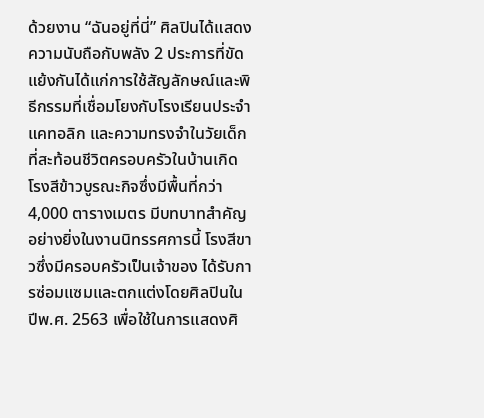ด้วยงาน “ฉันอยู่ที่นี่” ศิลปินได้แสดงความนับถือกับพลัง 2 ประการที่ขัดแย้งกันได้แก่การใช้สัญลักษณ์และพิธีกรรมที่เชื่อมโยงกับโรงเรียนประจำแคทอลิก และความทรงจำในวัยเด็กที่สะท้อนชีวิตครอบครัวในบ้านเกิด
โรงสีข้าวบูรณะกิจซึ่งมีพื้นที่กว่า 4,000 ตารางเมตร มีบทบาทสำคัญอย่างยิ่งในงานนิทรรศการนี้ โรงสีขาวซึ่งมีครอบครัวเป็นเจ้าของ ได้รับการซ่อมแซมและตกแต่งโดยศิลปินในปีพ.ศ. 2563 เพื่อใช้ในการแสดงศิ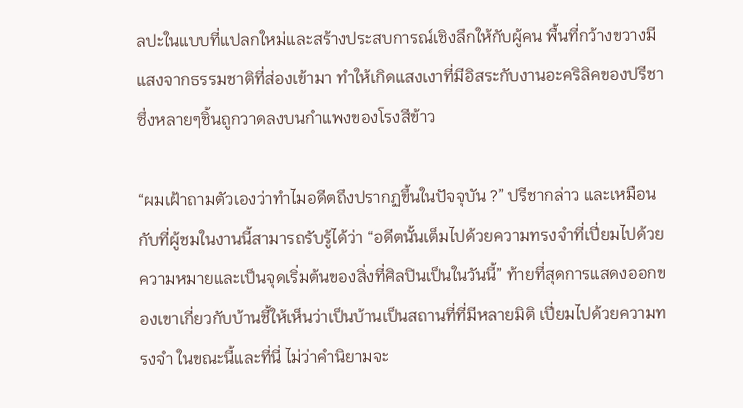ลปะในแบบที่แปลกใหม่และสร้างประสบการณ์เชิงลึกให้กับผู้คน พื้นที่กว้างขวางมีแสงจากธรรมชาติที่ส่องเข้ามา ทำให้เกิดแสงเงาที่มีอิสระกับงานอะคริลิคของปรีชา ซึ่งหลายๆชิ้นถูกวาดลงบนกำแพงของโรงสีข้าว

“ผมเฝ้าถามตัวเองว่าทำไมอดีตถึงปรากฏขึ้นในปัจจุบัน ?” ปรีชากล่าว และเหมือนกับที่ผู้ชมในงานนี้สามารถรับรู้ได้ว่า “อดีตนั้นเต็มไปด้วยความทรงจำที่เปี่ยมไปด้วยความหมายและเป็นจุดเริ่มต้นของสิ่งที่ศิลปินเป็นในวันนี้” ท้ายที่สุดการแสดงออกของเขาเกี่ยวกับบ้านชี้ให้เห็นว่าเป็นบ้านเป็นสถานที่ที่มีหลายมิติ เปี่ยมไปด้วยความทรงจำ ในขณะนี้และที่นี่ ไม่ว่าคำนิยามจะ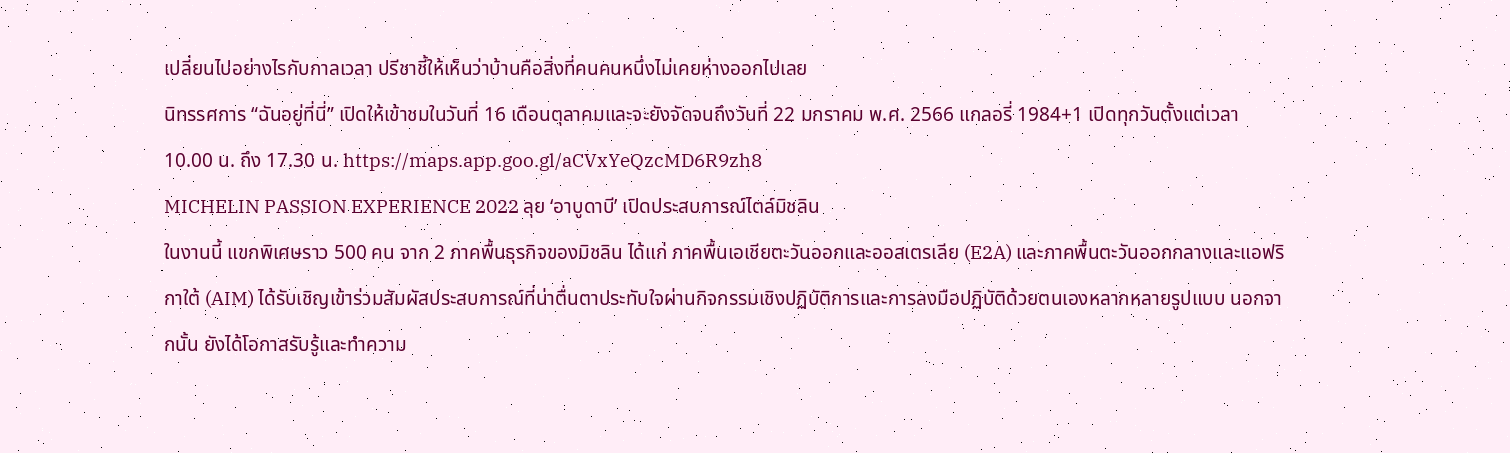เปลี่ยนไปอย่างไรกับกาลเวลา ปรีชาชี้ให้เห็นว่าบ้านคือสิ่งที่คนคนหนึ่งไม่เคยห่างออกไปเลย
นิทรรศการ “ฉันอยู่ที่นี่” เปิดให้เข้าชมในวันที่ 16 เดือนตุลาคมและจะยังจัดจนถึงวันที่ 22 มกราคม พ.ศ. 2566 แกลอรี่ 1984+1 เปิดทุกวันตั้งแต่เวลา 10.00 น. ถึง 17.30 น. https://maps.app.goo.gl/aCVxYeQzcMD6R9zh8
MICHELIN PASSION EXPERIENCE 2022 ลุย ‘อาบูดาบี’ เปิดประสบการณ์ไตล์มิชลิน
ในงานนี้ แขกพิเศษราว 500 คน จาก 2 ภาคพื้นธุรกิจของมิชลิน ได้แก่ ภาคพื้นเอเชียตะวันออกและออสเตรเลีย (E2A) และภาคพื้นตะวันออกกลางและแอฟริกาใต้ (AIM) ได้รับเชิญเข้าร่วมสัมผัสประสบการณ์ที่น่าตื่นตาประทับใจผ่านกิจกรรมเชิงปฏิบัติการและการลงมือปฏิบัติด้วยตนเองหลากหลายรูปแบบ นอกจากนั้น ยังได้โอกาสรับรู้และทำความ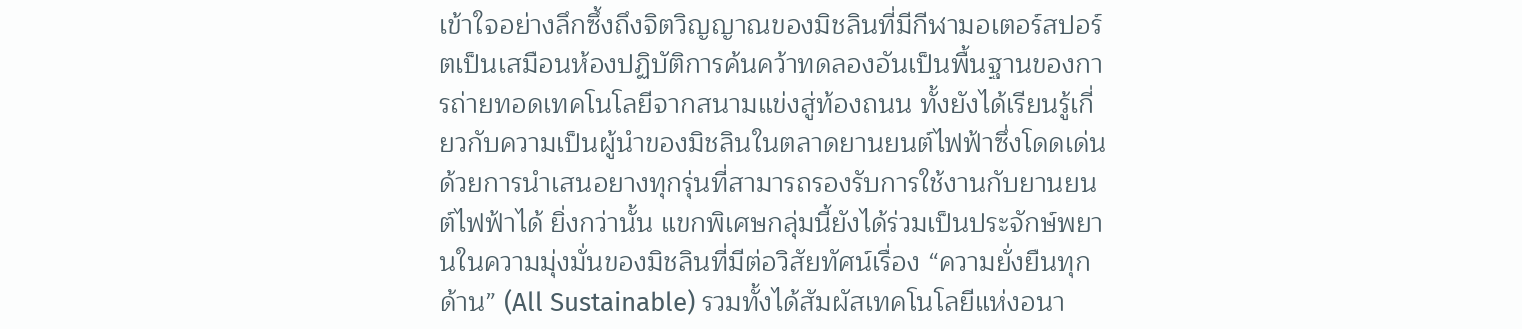เข้าใจอย่างลึกซึ้งถึงจิตวิญญาณของมิชลินที่มีกีฬามอเตอร์สปอร์ตเป็นเสมือนห้องปฏิบัติการค้นคว้าทดลองอันเป็นพื้นฐานของการถ่ายทอดเทคโนโลยีจากสนามแข่งสู่ท้องถนน ทั้งยังได้เรียนรู้เกี่ยวกับความเป็นผู้นำของมิชลินในตลาดยานยนต์ไฟฟ้าซึ่งโดดเด่นด้วยการนำเสนอยางทุกรุ่นที่สามารถรองรับการใช้งานกับยานยนต์ไฟฟ้าได้ ยิ่งกว่านั้น แขกพิเศษกลุ่มนี้ยังได้ร่วมเป็นประจักษ์พยานในความมุ่งมั่นของมิชลินที่มีต่อวิสัยทัศน์เรื่อง “ความยั่งยืนทุกด้าน” (All Sustainable) รวมทั้งได้สัมผัสเทคโนโลยีแห่งอนา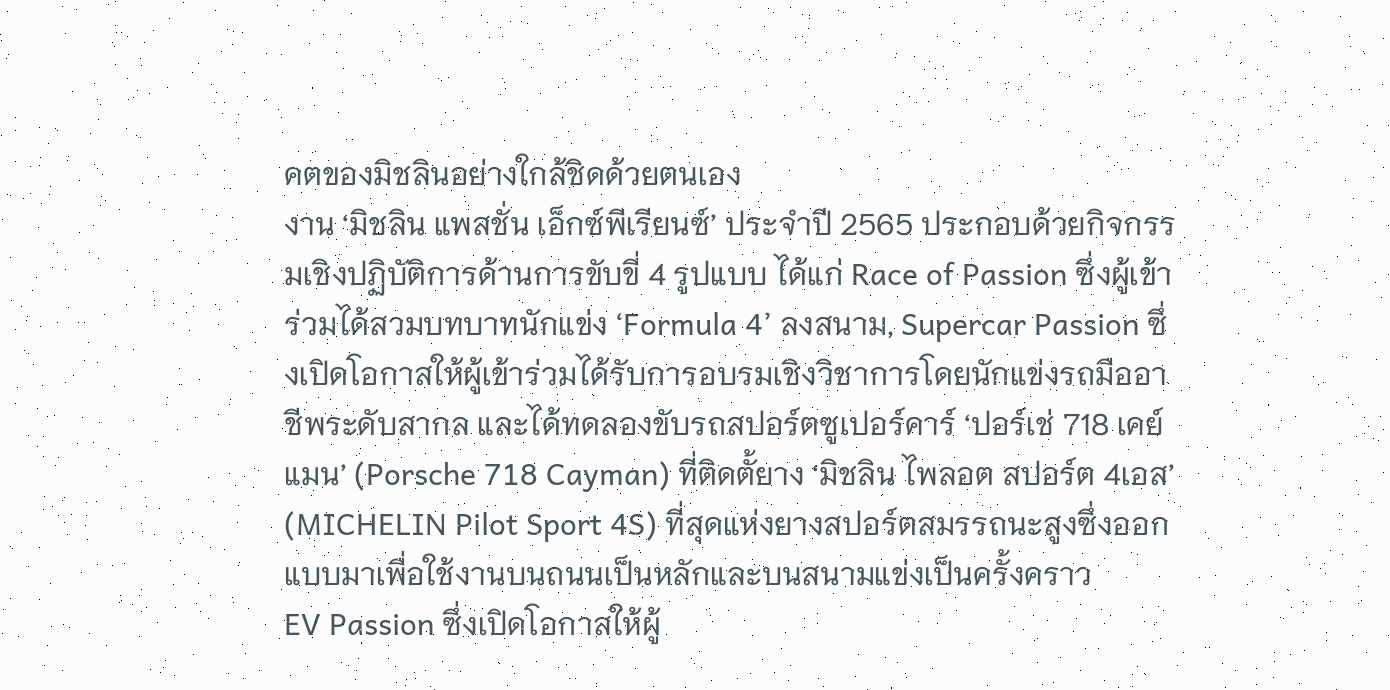คตของมิชลินอย่างใกล้ชิดด้วยตนเอง
งาน ‘มิชลิน แพสชั่น เอ็กซ์พีเรียนซ์’ ประจำปี 2565 ประกอบด้วยกิจกรรมเชิงปฏิบัติการด้านการขับขี่ 4 รูปแบบ ได้แก่ Race of Passion ซึ่งผู้เข้าร่วมได้สวมบทบาทนักแข่ง ‘Formula 4’ ลงสนาม, Supercar Passion ซึ่งเปิดโอกาสให้ผู้เข้าร่วมได้รับการอบรมเชิงวิชาการโดยนักแข่งรถมืออาชีพระดับสากล และได้ทดลองขับรถสปอร์ตซูเปอร์คาร์ ‘ปอร์เช่ 718 เคย์แมน’ (Porsche 718 Cayman) ที่ติดตั้ยาง ‘มิชลิน ไพลอต สปอร์ต 4เอส’ (MICHELIN Pilot Sport 4S) ที่สุดแห่งยางสปอร์ตสมรรถนะสูงซึ่งออกแบบมาเพื่อใช้งานบนถนนเป็นหลักและบนสนามแข่งเป็นครั้งคราว
EV Passion ซึ่งเปิดโอกาสให้ผู้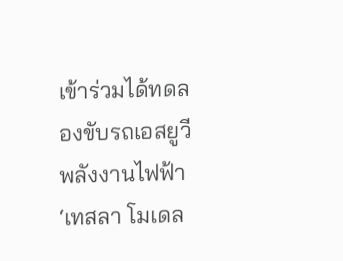เข้าร่วมได้ทดลองขับรถเอสยูวีพลังงานไฟฟ้า ‘เทสลา โมเดล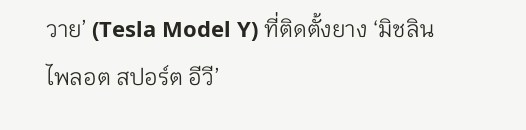วาย’ (Tesla Model Y) ที่ติดตั้งยาง ‘มิชลิน ไพลอต สปอร์ต อีวี’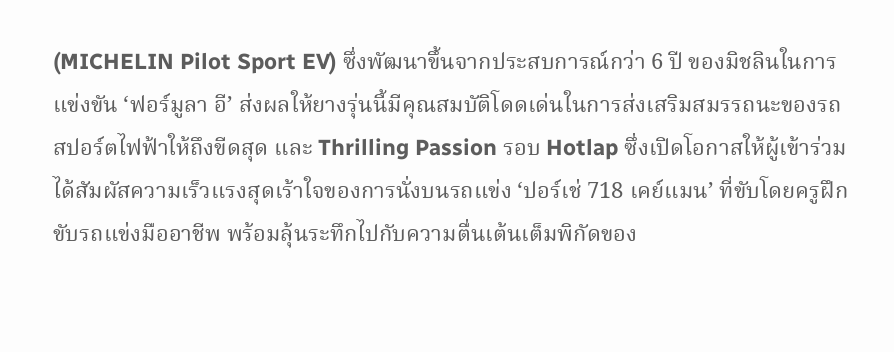(MICHELIN Pilot Sport EV) ซึ่งพัฒนาขึ้นจากประสบการณ์กว่า 6 ปี ของมิชลินในการแข่งขัน ‘ฟอร์มูลา อี’ ส่งผลให้ยางรุ่นนี้มีคุณสมบัติโดดเด่นในการส่งเสริมสมรรถนะของรถสปอร์ตไฟฟ้าให้ถึงขีดสุด และ Thrilling Passion รอบ Hotlap ซึ่งเปิดโอกาสให้ผู้เข้าร่วมได้สัมผัสความเร็วแรงสุดเร้าใจของการนั่งบนรถแข่ง ‘ปอร์เช่ 718 เคย์แมน’ ที่ขับโดยครูฝึกขับรถแข่งมืออาชีพ พร้อมลุ้นระทึกไปกับความตื่นเต้นเต็มพิกัดของ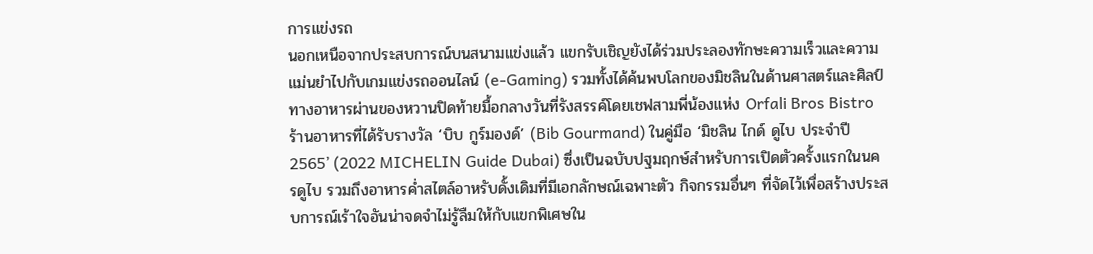การแข่งรถ
นอกเหนือจากประสบการณ์บนสนามแข่งแล้ว แขกรับเชิญยังได้ร่วมประลองทักษะความเร็วและความแม่นยำไปกับเกมแข่งรถออนไลน์ (e-Gaming) รวมทั้งได้ค้นพบโลกของมิชลินในด้านศาสตร์และศิลป์ทางอาหารผ่านของหวานปิดท้ายมื้อกลางวันที่รังสรรค์โดยเชฟสามพี่น้องแห่ง Orfali Bros Bistro ร้านอาหารที่ได้รับรางวัล ‘บิบ กูร์มองด์’ (Bib Gourmand) ในคู่มือ ‘มิชลิน ไกด์ ดูไบ ประจำปี 2565’ (2022 MICHELIN Guide Dubai) ซึ่งเป็นฉบับปฐมฤกษ์สำหรับการเปิดตัวครั้งแรกในนครดูไบ รวมถึงอาหารค่ำสไตล์อาหรับดั้งเดิมที่มีเอกลักษณ์เฉพาะตัว กิจกรรมอื่นๆ ที่จัดไว้เพื่อสร้างประสบการณ์เร้าใจอันน่าจดจำไม่รู้ลืมให้กับแขกพิเศษใน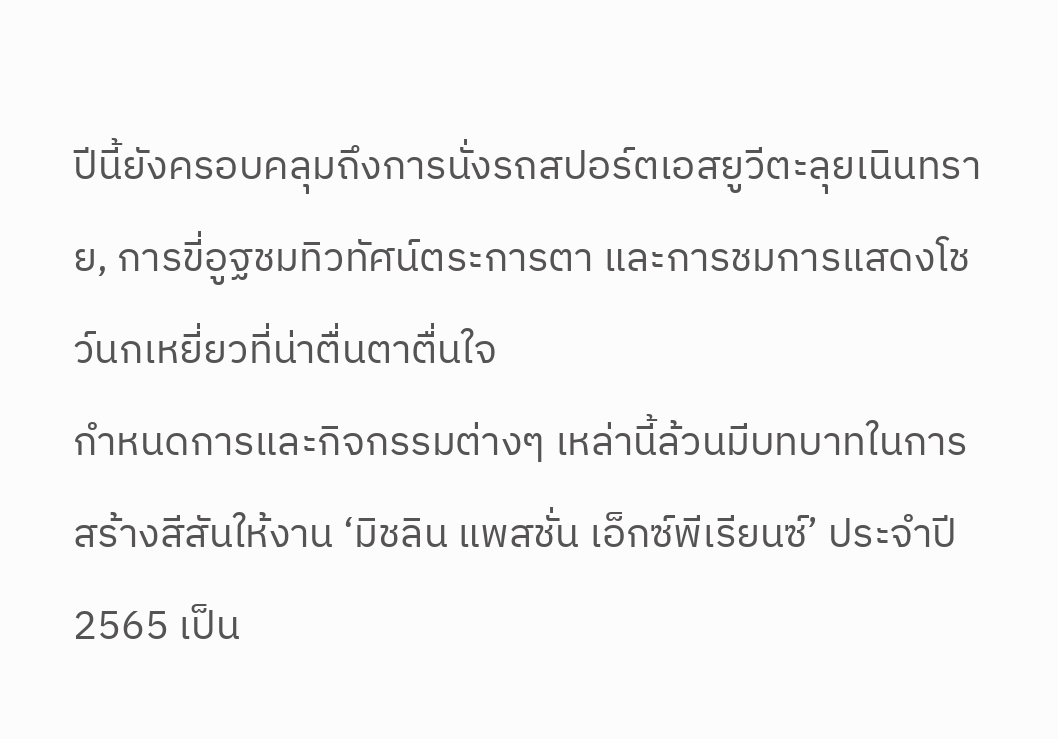ปีนี้ยังครอบคลุมถึงการนั่งรถสปอร์ตเอสยูวีตะลุยเนินทราย, การขี่อูฐชมทิวทัศน์ตระการตา และการชมการแสดงโชว์นกเหยี่ยวที่น่าตื่นตาตื่นใจ
กำหนดการและกิจกรรมต่างๆ เหล่านี้ล้วนมีบทบาทในการสร้างสีสันให้งาน ‘มิชลิน แพสชั่น เอ็กซ์พีเรียนซ์’ ประจำปี 2565 เป็น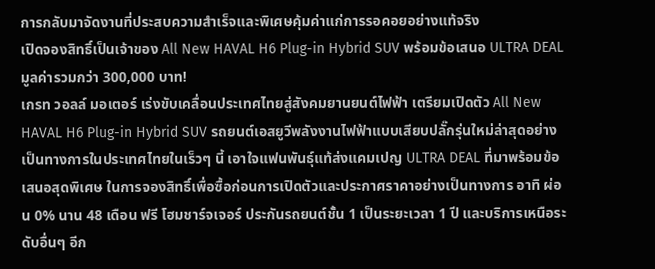การกลับมาจัดงานที่ประสบความสำเร็จและพิเศษคุ้มค่าแก่การรอคอยอย่างแท้จริง
เปิดจองสิทธิ์เป็นเจ้าของ All New HAVAL H6 Plug-in Hybrid SUV พร้อมข้อเสนอ ULTRA DEAL มูลค่ารวมกว่า 300,000 บาท!
เกรท วอลล์ มอเตอร์ เร่งขับเคลื่อนประเทศไทยสู่สังคมยานยนต์ไฟฟ้า เตรียมเปิดตัว All New HAVAL H6 Plug-in Hybrid SUV รถยนต์เอสยูวีพลังงานไฟฟ้าแบบเสียบปลั๊กรุ่นใหม่ล่าสุดอย่างเป็นทางการในประเทศไทยในเร็วๆ นี้ เอาใจแฟนพันธุ์แท้ส่งแคมเปญ ULTRA DEAL ที่มาพร้อมข้อเสนอสุดพิเศษ ในการจองสิทธิ์เพื่อซื้อก่อนการเปิดตัวและประกาศราคาอย่างเป็นทางการ อาทิ ผ่อน 0% นาน 48 เดือน ฟรี โฮมชาร์จเจอร์ ประกันรถยนต์ชั้น 1 เป็นระยะเวลา 1 ปี และบริการเหนือระดับอื่นๆ อีก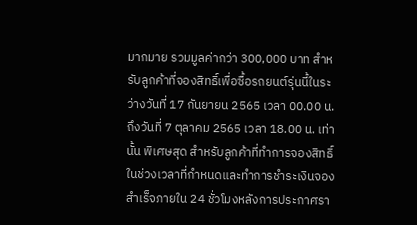มากมาย รวมมูลค่ากว่า 300,000 บาท สำหรับลูกค้าที่จองสิทธิ์เพื่อซื้อรถยนต์รุ่นนี้ในระว่างวันที่ 17 กันยายน 2565 เวลา 00.00 น. ถึงวันที่ 7 ตุลาคม 2565 เวลา 18.00 น. เท่านั้น พิเศษสุด สำหรับลูกค้าที่ทำการจองสิทธิ์ในช่วงเวลาที่กำหนดและทำการชำระเงินจองสำเร็จภายใน 24 ชั่วโมงหลังการประกาศรา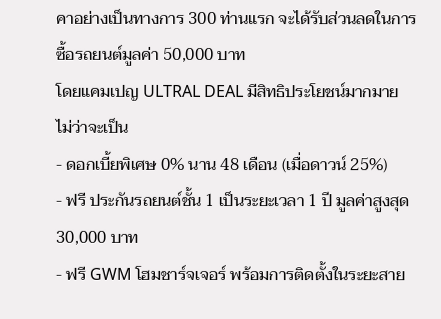คาอย่างเป็นทางการ 300 ท่านแรก จะได้รับส่วนลดในการซื้อรถยนต์มูลค่า 50,000 บาท
โดยแคมเปญ ULTRAL DEAL มีสิทธิประโยชน์มากมาย ไม่ว่าจะเป็น
- ดอกเบี้ยพิเศษ 0% นาน 48 เดือน (เมื่อดาวน์ 25%)
- ฟรี ประกันรถยนต์ชั้น 1 เป็นระยะเวลา 1 ปี มูลค่าสูงสุด 30,000 บาท
- ฟรี GWM โฮมชาร์จเจอร์ พร้อมการติดตั้งในระยะสาย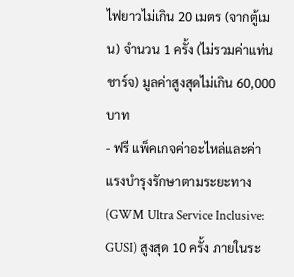ไฟยาวไม่เกิน 20 เมตร (จากตู้เมน) จำนวน 1 ครั้ง (ไม่รวมค่าแท่นชาร์จ) มูลค่าสูงสุดไม่เกิน 60,000 บาท
- ฟรี แพ็คเกจค่าอะไหล่และค่าแรงบำรุงรักษาตามระยะทาง (GWM Ultra Service Inclusive: GUSI) สูงสุด 10 ครั้ง ภายในระ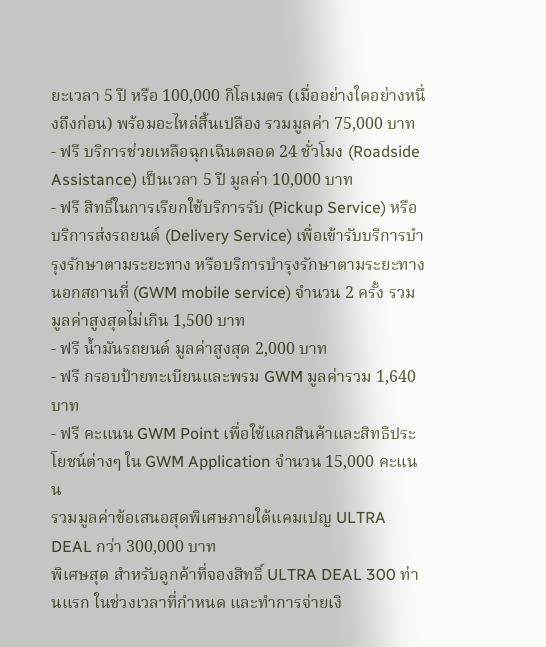ยะเวลา 5 ปี หรือ 100,000 กิโลเมตร (เมื่ออย่างใดอย่างหนึ่งถึงก่อน) พร้อมอะไหล่สิ้นเปลือง รวมมูลค่า 75,000 บาท
- ฟรี บริการช่วยเหลือฉุกเฉินตลอด 24 ชั่วโมง (Roadside Assistance) เป็นเวลา 5 ปี มูลค่า 10,000 บาท
- ฟรี สิทธิ์ในการเรียกใช้บริการรับ (Pickup Service) หรือบริการส่งรถยนต์ (Delivery Service) เพื่อเข้ารับบริการบำรุงรักษาตามระยะทาง หรือบริการบำรุงรักษาตามระยะทางนอกสถานที่ (GWM mobile service) จำนวน 2 ครั้ง รวมมูลค่าสูงสุดไม่เกิน 1,500 บาท
- ฟรี น้ำมันรถยนต์ มูลค่าสูงสุด 2,000 บาท
- ฟรี กรอบป้ายทะเบียนและพรม GWM มูลค่ารวม 1,640 บาท
- ฟรี คะแนน GWM Point เพื่อใช้แลกสินค้าและสิทธิประโยชน์ต่างๆ ใน GWM Application จำนวน 15,000 คะแนน
รวมมูลค่าข้อเสนอสุดพิเศษภายใต้แคมเปญ ULTRA DEAL กว่า 300,000 บาท
พิเศษสุด สำหรับลูกค้าที่จองสิทธิ์ ULTRA DEAL 300 ท่านแรก ในช่วงเวลาที่กำหนด และทำการจ่ายเงิ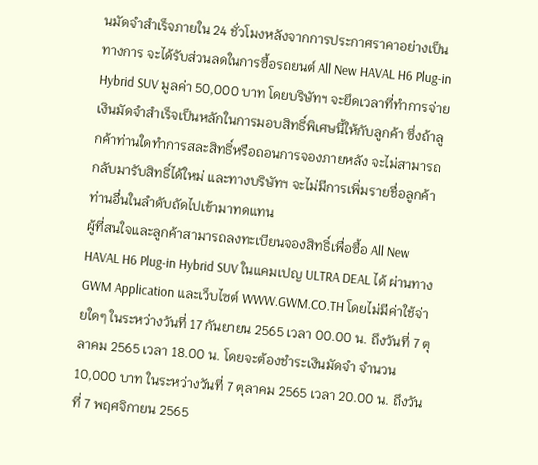นมัดจำสำเร็จภายใน 24 ชั่วโมงหลังจากการประกาศราคาอย่างเป็นทางการ จะได้รับส่วนลดในการซื้อรถยนต์ All New HAVAL H6 Plug-in Hybrid SUV มูลค่า 50,000 บาท โดยบริษัทฯ จะยึดเวลาที่ทำการจ่ายเงินมัดจำสำเร็จเป็นหลักในการมอบสิทธิ์พิเศษนี้ให้กับลูกค้า ซึ่งถ้าลูกค้าท่านใดทำการสละสิทธิ์หรือถอนการจองภายหลัง จะไม่สามารถกลับมารับสิทธิ์ได้ใหม่ และทางบริษัทฯ จะไม่มีการเพิ่มรายชื่อลูกค้าท่านอื่นในลำดับถัดไปเข้ามาทดแทน
ผู้ที่สนใจและลูกค้าสามารถลงทะเบียนจองสิทธิ์เพื่อซื้อ All New HAVAL H6 Plug-in Hybrid SUV ในแคมเปญ ULTRA DEAL ได้ ผ่านทาง GWM Application และเว็บไซต์ WWW.GWM.CO.TH โดยไม่มีค่าใช้จ่ายใดๆ ในระหว่างวันที่ 17 กันยายน 2565 เวลา 00.00 น. ถึงวันที่ 7 ตุลาคม 2565 เวลา 18.00 น. โดยจะต้องชำระเงินมัดจำ จำนวน 10,000 บาท ในระหว่างวันที่ 7 ตุลาคม 2565 เวลา 20.00 น. ถึงวันที่ 7 พฤศจิกายน 2565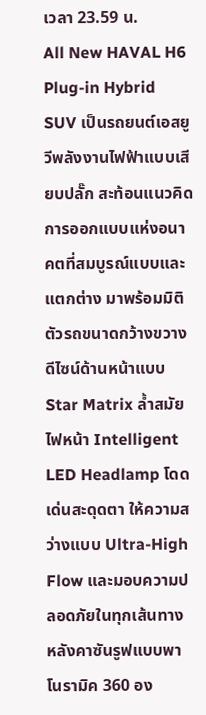เวลา 23.59 น.
All New HAVAL H6 Plug-in Hybrid SUV เป็นรถยนต์เอสยูวีพลังงานไฟฟ้าแบบเสียบปลั๊ก สะท้อนแนวคิดการออกแบบแห่งอนาคตที่สมบูรณ์แบบและแตกต่าง มาพร้อมมิติตัวรถขนาดกว้างขวาง ดีไซน์ด้านหน้าแบบ Star Matrix ล้ำสมัย ไฟหน้า Intelligent LED Headlamp โดดเด่นสะดุดตา ให้ความสว่างแบบ Ultra-High Flow และมอบความปลอดภัยในทุกเส้นทาง หลังคาซันรูฟแบบพาโนรามิค 360 อง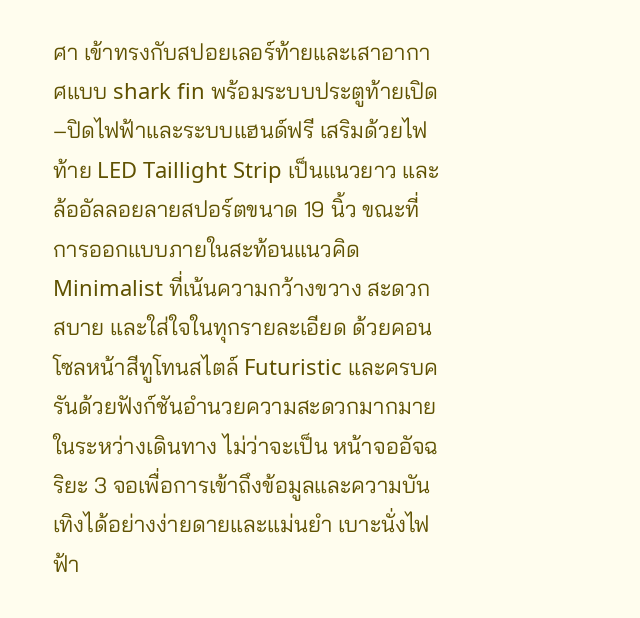ศา เข้าทรงกับสปอยเลอร์ท้ายและเสาอากาศแบบ shark fin พร้อมระบบประตูท้ายเปิด–ปิดไฟฟ้าและระบบแฮนด์ฟรี เสริมด้วยไฟท้าย LED Taillight Strip เป็นแนวยาว และล้ออัลลอยลายสปอร์ตขนาด 19 นิ้ว ขณะที่การออกแบบภายในสะท้อนแนวคิด Minimalist ที่เน้นความกว้างขวาง สะดวกสบาย และใส่ใจในทุกรายละเอียด ด้วยคอนโซลหน้าสีทูโทนสไตล์ Futuristic และครบครันด้วยฟังก์ชันอำนวยความสะดวกมากมายในระหว่างเดินทาง ไม่ว่าจะเป็น หน้าจออัจฉริยะ 3 จอเพื่อการเข้าถึงข้อมูลและความบันเทิงได้อย่างง่ายดายและแม่นยำ เบาะนั่งไฟฟ้า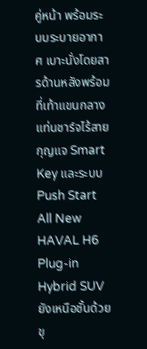คู่หน้า พร้อมระบบระบายอากาศ เบาะนั่งโดยสารด้านหลังพร้อมที่เท้าแขนกลาง แท่นชาร์จไร้สาย กุญแจ Smart Key และระบบ Push Start
All New HAVAL H6 Plug-in Hybrid SUV ยังเหนือชั้นด้วยขุ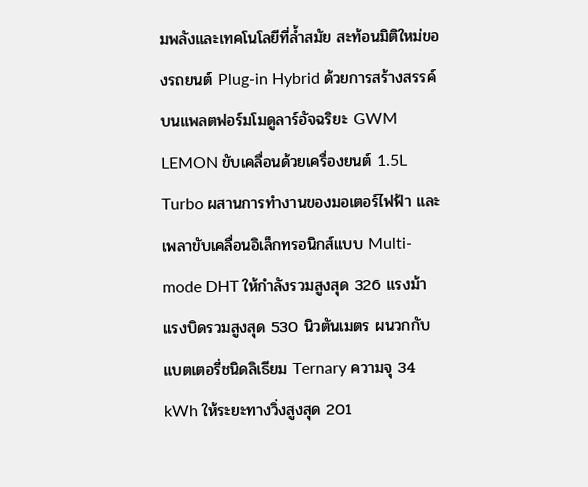มพลังและเทคโนโลยีที่ล้ำสมัย สะท้อนมิติใหม่ของรถยนต์ Plug-in Hybrid ด้วยการสร้างสรรค์บนแพลตฟอร์มโมดูลาร์อัจฉริยะ GWM LEMON ขับเคลื่อนด้วยเครื่องยนต์ 1.5L Turbo ผสานการทำงานของมอเตอร์ไฟฟ้า และเพลาขับเคลื่อนอิเล็กทรอนิกส์แบบ Multi-mode DHT ให้กำลังรวมสูงสุด 326 แรงม้า แรงบิดรวมสูงสุด 530 นิวตันเมตร ผนวกกับแบตเตอรี่ชนิดลิเธียม Ternary ความจุ 34 kWh ให้ระยะทางวิ่งสูงสุด 201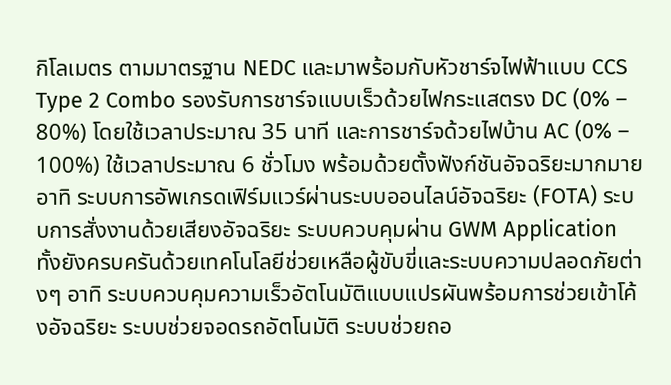กิโลเมตร ตามมาตรฐาน NEDC และมาพร้อมกับหัวชาร์จไฟฟ้าแบบ CCS Type 2 Combo รองรับการชาร์จแบบเร็วด้วยไฟกระแสตรง DC (0% – 80%) โดยใช้เวลาประมาณ 35 นาที และการชาร์จด้วยไฟบ้าน AC (0% – 100%) ใช้เวลาประมาณ 6 ชั่วโมง พร้อมด้วยตั้งฟังก์ชันอัจฉริยะมากมาย อาทิ ระบบการอัพเกรดเฟิร์มแวร์ผ่านระบบออนไลน์อัจฉริยะ (FOTA) ระบบการสั่งงานด้วยเสียงอัจฉริยะ ระบบควบคุมผ่าน GWM Application ทั้งยังครบครันด้วยเทคโนโลยีช่วยเหลือผู้ขับขี่และระบบความปลอดภัยต่างๆ อาทิ ระบบควบคุมความเร็วอัตโนมัติแบบแปรผันพร้อมการช่วยเข้าโค้งอัจฉริยะ ระบบช่วยจอดรถอัตโนมัติ ระบบช่วยถอ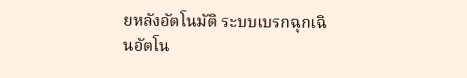ยหลังอัตโนมัติ ระบบเบรกฉุกเฉินอัตโน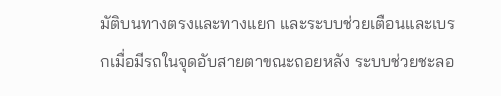มัติบนทางตรงและทางแยก และระบบช่วยเตือนและเบรกเมื่อมีรถในจุดอับสายตาขณะถอยหลัง ระบบช่วยชะลอ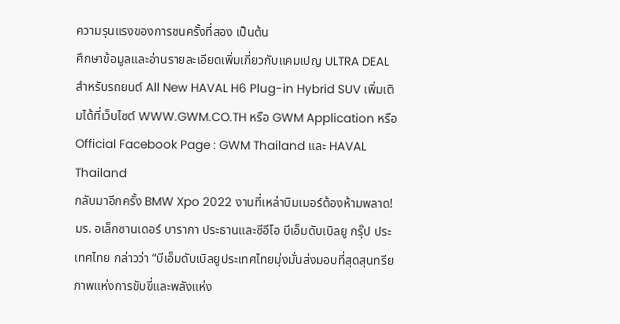ความรุนแรงของการชนครั้งที่สอง เป็นต้น
ศึกษาข้อมูลและอ่านรายละเอียดเพิ่มเกี่ยวกับแคมเปญ ULTRA DEAL สำหรับรถยนต์ All New HAVAL H6 Plug-in Hybrid SUV เพิ่มเติมได้ที่เว็บไซต์ WWW.GWM.CO.TH หรือ GWM Application หรือ Official Facebook Page : GWM Thailand และ HAVAL Thailand
กลับมาอีกครั้ง BMW Xpo 2022 งานที่เหล่าบิมเมอร์ต้องห้ามพลาด!
มร. อเล็กซานเดอร์ บารากา ประธานและซีอีโอ บีเอ็มดับเบิลยู กรุ๊ป ประเทศไทย กล่าวว่า “บีเอ็มดับเบิลยูประเทศไทยมุ่งมั่นส่งมอบที่สุดสุนทรียภาพแห่งการขับขี่และพลังแห่ง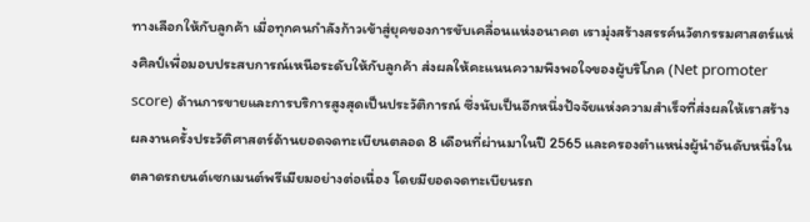ทางเลือกให้กับลูกค้า เมื่อทุกคนกำลังก้าวเข้าสู่ยุคของการขับเคลื่อนแห่งอนาคต เรามุ่งสร้างสรรค์นวัตกรรมศาสตร์แห่งศิลป์เพื่อมอบประสบการณ์เหนือระดับให้กับลูกค้า ส่งผลให้คะแนนความพึงพอใจของผู้บริโภค (Net promoter score) ด้านการขายและการบริการสูงสุดเป็นประวัติการณ์ ซึ่งนับเป็นอีกหนึ่งปัจจัยแห่งความสำเร็จที่ส่งผลให้เราสร้างผลงานครั้งประวัติศาสตร์ด้านยอดจดทะเบียนตลอด 8 เดือนที่ผ่านมาในปี 2565 และครองตำแหน่งผู้นำอันดับหนึ่งในตลาดรถยนต์เซกเมนต์พรีเมียมอย่างต่อเนื่อง โดยมียอดจดทะเบียนรถ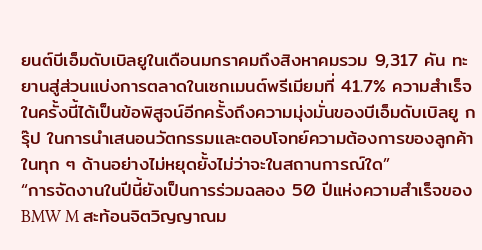ยนต์บีเอ็มดับเบิลยูในเดือนมกราคมถึงสิงหาคมรวม 9,317 คัน ทะยานสู่ส่วนแบ่งการตลาดในเซกเมนต์พรีเมียมที่ 41.7% ความสำเร็จในครั้งนี้ได้เป็นข้อพิสูจน์อีกครั้งถึงความมุ่งมั่นของบีเอ็มดับเบิลยู กรุ๊ป ในการนำเสนอนวัตกรรมและตอบโจทย์ความต้องการของลูกค้าในทุก ๆ ด้านอย่างไม่หยุดยั้งไม่ว่าจะในสถานการณ์ใด”
“การจัดงานในปีนี้ยังเป็นการร่วมฉลอง 50 ปีแห่งความสำเร็จของ BMW M สะท้อนจิตวิญญาณม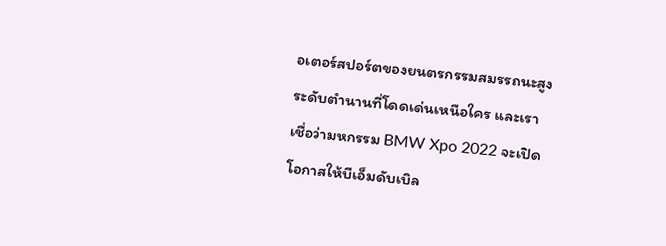อเตอร์สปอร์ตของยนตรกรรมสมรรถนะสูงระดับตำนานที่โดดเด่นเหนือใคร และเราเชื่อว่ามหกรรม BMW Xpo 2022 จะเปิดโอกาสให้บีเอ็มดับเบิล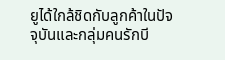ยูได้ใกล้ชิดกับลูกค้าในปัจจุบันและกลุ่มคนรักบี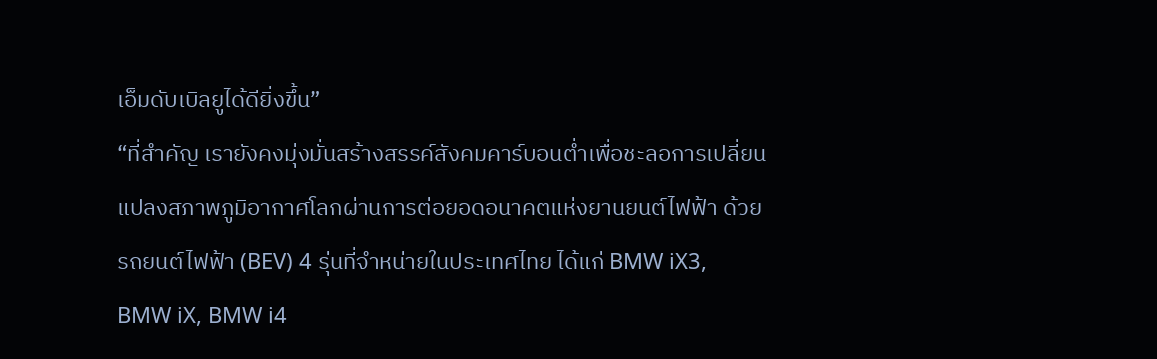เอ็มดับเบิลยูได้ดียิ่งขึ้น”
“ที่สำคัญ เรายังคงมุ่งมั่นสร้างสรรค์สังคมคาร์บอนต่ำเพื่อชะลอการเปลี่ยนแปลงสภาพภูมิอากาศโลกผ่านการต่อยอดอนาคตแห่งยานยนต์ไฟฟ้า ด้วยรถยนต์ไฟฟ้า (BEV) 4 รุ่นที่จำหน่ายในประเทศไทย ได้แก่ BMW iX3, BMW iX, BMW i4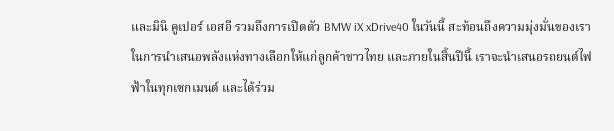และมินิ คูเปอร์ เอสอี รวมถึงการเปิดตัว BMW iX xDrive40 ในวันนี้ สะท้อนถึงความมุ่งมั่นของเราในการนำเสนอพลังแห่งทางเลือกให้แก่ลูกค้าชาวไทย และภายในสิ้นปีนี้ เราจะนำเสนอรถยนต์ไฟฟ้าในทุกเซกเมนต์ และได้ร่วม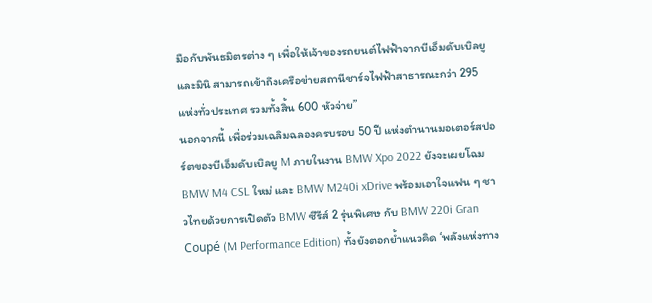มือกับพันธมิตรต่าง ๆ เพื่อให้เจ้าของรถยนต์ไฟฟ้าจากบีเอ็มดับเบิลยูและมินิ สามารถเข้าถึงเครือข่ายสถานีชาร์จไฟฟ้าสาธารณะกว่า 295 แห่งทั่วประเทศ รวมทั้งสิ้น 600 หัวจ่าย”
นอกจากนี้ เพื่อร่วมเฉลิมฉลองครบรอบ 50 ปี แห่งตำนานมอเตอร์สปอร์ตของบีเอ็มดับเบิลยู M ภายในงาน BMW Xpo 2022 ยังจะเผยโฉม BMW M4 CSL ใหม่ และ BMW M240i xDrive พร้อมเอาใจแฟน ๆ ชาวไทยด้วยการเปิดตัว BMW ซีรีส์ 2 รุ่นพิเศษ กับ BMW 220i Gran Coupé (M Performance Edition) ทั้งยังตอกย้ำแนวคิด ‘พลังแห่งทาง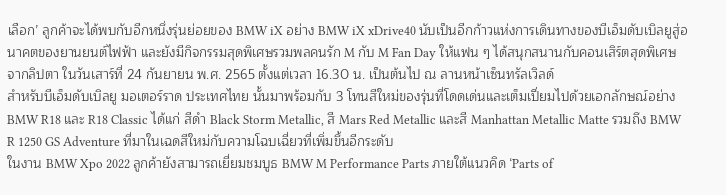เลือก’ ลูกค้าจะได้พบกับอีกหนึ่งรุ่นย่อยของ BMW iX อย่าง BMW iX xDrive40 นับเป็นอีกก้าวแห่งการเดินทางของบีเอ็มดับเบิลยูสู่อนาคตของยานยนต์ไฟฟ้า และยังมีกิจกรรมสุดพิเศษรวมพลคนรัก M กับ M Fan Day ให้แฟน ๆ ได้สนุกสนานกับคอนเสิร์ตสุดพิเศษจากลิปตา ในวันเสาร์ที่ 24 กันยายน พ.ศ. 2565 ตั้งแต่เวลา 16.30 น. เป็นต้นไป ณ ลานหน้าเซ็นทรัลเวิลด์
สำหรับบีเอ็มดับเบิลยู มอเตอร์ราด ประเทศไทย นั้นมาพร้อมกับ 3 โทนสีใหม่ของรุ่นที่โดดเด่นและเต็มเปี่ยมไปด้วยเอกลักษณ์อย่าง BMW R18 และ R18 Classic ได้แก่ สีดำ Black Storm Metallic, สี Mars Red Metallic และสี Manhattan Metallic Matte รวมถึง BMW R 1250 GS Adventure ที่มาในเฉดสีใหม่กับความโฉบเฉี่ยวที่เพิ่มขึ้นอีกระดับ
ในงาน BMW Xpo 2022 ลูกค้ายังสามารถเยี่ยมชมบูธ BMW M Performance Parts ภายใต้แนวคิด ‘Parts of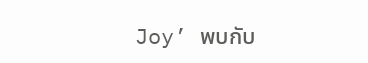Joy’ พบกับ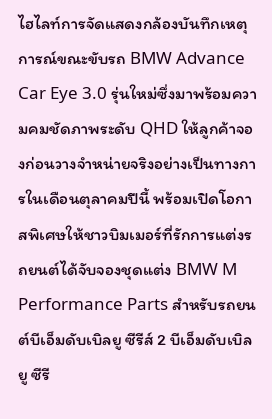ไฮไลท์การจัดแสดงกล้องบันทึกเหตุการณ์ขณะขับรถ BMW Advance Car Eye 3.0 รุ่นใหม่ซึ่งมาพร้อมความคมชัดภาพระดับ QHD ให้ลูกค้าจองก่อนวางจำหน่ายจริงอย่างเป็นทางการในเดือนตุลาคมปีนี้ พร้อมเปิดโอกาสพิเศษให้ชาวบิมเมอร์ที่รักการแต่งรถยนต์ได้จับจองชุดแต่ง BMW M Performance Parts สำหรับรถยนต์บีเอ็มดับเบิลยู ซีรีส์ 2 บีเอ็มดับเบิลยู ซีรี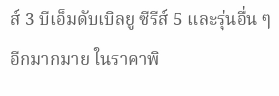ส์ 3 บีเอ็มดับเบิลยู ซีรีส์ 5 และรุ่นอื่น ๆ อีกมากมาย ในราคาพิ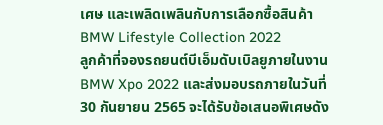เศษ และเพลิดเพลินกับการเลือกซื้อสินค้า BMW Lifestyle Collection 2022
ลูกค้าที่จองรถยนต์บีเอ็มดับเบิลยูภายในงาน BMW Xpo 2022 และส่งมอบรถภายในวันที่ 30 กันยายน 2565 จะได้รับข้อเสนอพิเศษดัง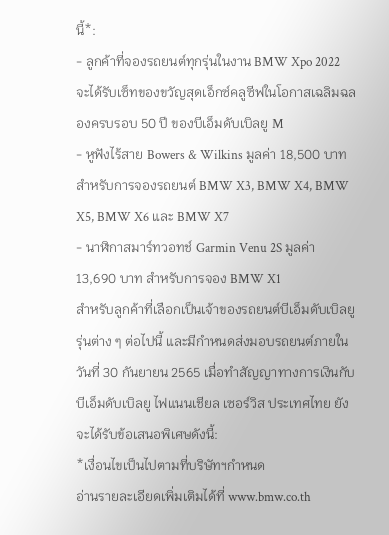นี้*:
- ลูกค้าที่จองรถยนต์ทุกรุ่นในงาน BMW Xpo 2022 จะได้รับเซ็ทของขวัญสุดเอ็กซ์คลูซีฟในโอกาสเฉลิมฉลองครบรอบ 50 ปี ของบีเอ็มดับเบิลยู M
- หูฟังไร้สาย Bowers & Wilkins มูลค่า 18,500 บาท สำหรับการจองรถยนต์ BMW X3, BMW X4, BMW X5, BMW X6 และ BMW X7
- นาฬิกาสมาร์ทวอทช์ Garmin Venu 2S มูลค่า 13,690 บาท สำหรับการจอง BMW X1
สำหรับลูกค้าที่เลือกเป็นเจ้าของรถยนต์บีเอ็มดับเบิลยูรุ่นต่าง ๆ ต่อไปนี้ และมีกำหนดส่งมอบรถยนต์ภายในวันที่ 30 กันยายน 2565 เมื่อทำสัญญาทางการเงินกับบีเอ็มดับเบิลยู ไฟแนนเชียล เซอร์วิส ประเทศไทย ยังจะได้รับข้อเสนอพิเศษดังนี้:
*เงื่อนไขเป็นไปตามที่บริษัทฯกำหนด
อ่านรายละเอียดเพิ่มเติมได้ที่ www.bmw.co.th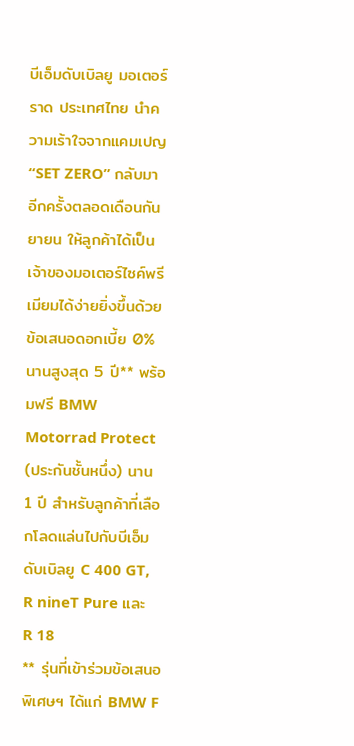บีเอ็มดับเบิลยู มอเตอร์ราด ประเทศไทย นำความเร้าใจจากแคมเปญ “SET ZERO” กลับมาอีกครั้งตลอดเดือนกันยายน ให้ลูกค้าได้เป็นเจ้าของมอเตอร์ไซค์พรีเมียมได้ง่ายยิ่งขึ้นด้วยข้อเสนอดอกเบี้ย 0% นานสูงสุด 5 ปี** พร้อมฟรี BMW Motorrad Protect (ประกันชั้นหนึ่ง) นาน 1 ปี สำหรับลูกค้าที่เลือกโลดแล่นไปกับบีเอ็มดับเบิลยู C 400 GT, R nineT Pure และ R 18
** รุ่นที่เข้าร่วมข้อเสนอพิเศษฯ ได้แก่ BMW F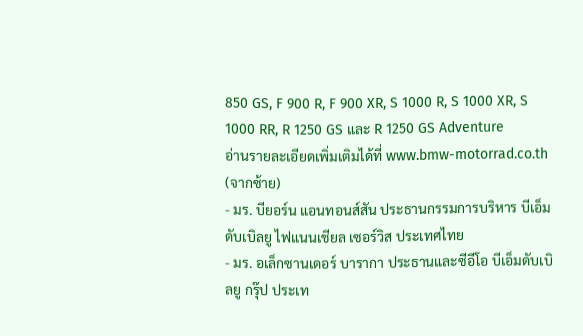850 GS, F 900 R, F 900 XR, S 1000 R, S 1000 XR, S 1000 RR, R 1250 GS และ R 1250 GS Adventure
อ่านรายละเอียดเพิ่มเติมได้ที่ www.bmw-motorrad.co.th
(จากซ้าย)
- มร. บียอร์น แอนทอนส์สัน ประธานกรรมการบริหาร บีเอ็มดับเบิลยู ไฟแนนเชียล เซอร์วิส ประเทศไทย
- มร. อเล็กซานเดอร์ บารากา ประธานและซีอีโอ บีเอ็มดับเบิลยู กรุ๊ป ประเท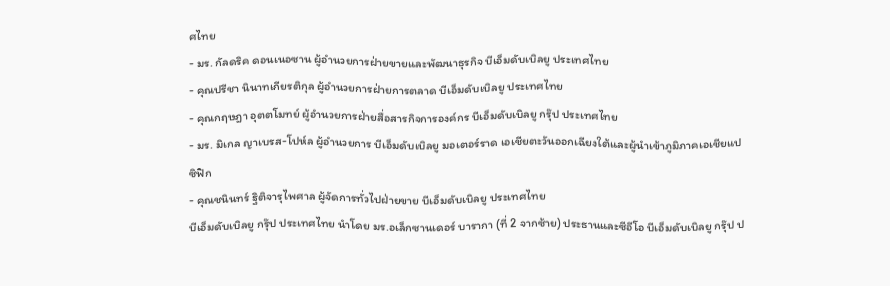ศไทย
- มร. กัลดริค ดอนเนอซาน ผู้อำนวยการฝ่ายขายและพัฒนาธุรกิจ บีเอ็มดับเบิลยู ประเทศไทย
- คุณปรีชา นินาทเกียรติกุล ผู้อำนวยการฝ่ายการตลาด บีเอ็มดับเบิลยู ประเทศไทย
- คุณกฤษฎา อุตตโมทย์ ผู้อำนวยการฝ่ายสื่อสารกิจการองค์กร บีเอ็มดับเบิลยู กรุ๊ป ประเทศไทย
- มร. มิเกล ญาเบรส-โปห์ล ผู้อำนวยการ บีเอ็มดับเบิลยู มอเตอร์ราด เอเชียตะวันออกเฉียงใต้และผู้นำเข้าภูมิภาคเอเชียแปซิฟิก
- คุณชนินทร์ ฐิติจารุไพศาล ผู้จัดการทั่วไปฝ่ายขาย บีเอ็มดับเบิลยู ประเทศไทย
บีเอ็มดับเบิลยู กรุ๊ป ประเทศไทย นำโดย มร.อเล็กซานเดอร์ บารากา (ที่ 2 จากซ้าย) ประธานและซีอีโอ บีเอ็มดับเบิลยู กรุ๊ป ป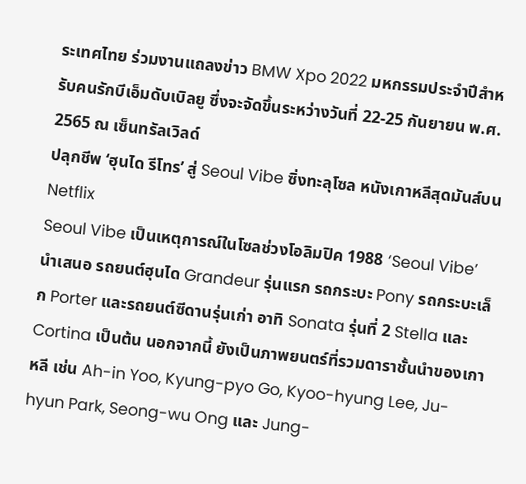ระเทศไทย ร่วมงานแถลงข่าว BMW Xpo 2022 มหกรรมประจำปีสำหรับคนรักบีเอ็มดับเบิลยู ซึ่งจะจัดขึ้นระหว่างวันที่ 22-25 กันยายน พ.ศ. 2565 ณ เซ็นทรัลเวิลด์
ปลุกชีพ ‘ฮุนได รีโทร’ สู่ Seoul Vibe ซิ่งทะลุโซล หนังเกาหลีสุดมันส์บน Netflix
Seoul Vibe เป็นเหตุการณ์ในโซลช่วงโอลิมปิค 1988 ‘Seoul Vibe’ นำเสนอ รถยนต์ฮุนได Grandeur รุ่นแรก รถกระบะ Pony รถกระบะเล็ก Porter และรถยนต์ซีดานรุ่นเก่า อาทิ Sonata รุ่นที่ 2 Stella และ Cortina เป็นต้น นอกจากนี้ ยังเป็นภาพยนตร์ที่รวมดาราชั้นนำของเกาหลี เช่น Ah-in Yoo, Kyung-pyo Go, Kyoo-hyung Lee, Ju-hyun Park, Seong-wu Ong และ Jung-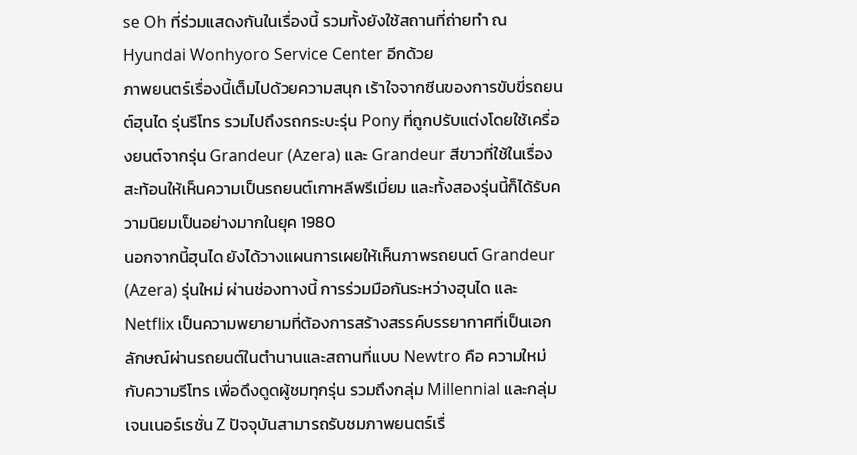se Oh ที่ร่วมแสดงกันในเรื่องนี้ รวมทั้งยังใช้สถานที่ถ่ายทำ ณ Hyundai Wonhyoro Service Center อีกด้วย
ภาพยนตร์เรื่องนี้เต็มไปด้วยความสนุก เร้าใจจากซีนของการขับขี่รถยนต์ฮุนได รุ่นรีโทร รวมไปถึงรถกระบะรุ่น Pony ที่ถูกปรับแต่งโดยใช้เครื่องยนต์จากรุ่น Grandeur (Azera) และ Grandeur สีขาวที่ใช้ในเรื่อง สะท้อนให้เห็นความเป็นรถยนต์เกาหลีพรีเมี่ยม และทั้งสองรุ่นนี้ก็ได้รับความนิยมเป็นอย่างมากในยุค 1980
นอกจากนี้ฮุนได ยังได้วางแผนการเผยให้เห็นภาพรถยนต์ Grandeur (Azera) รุ่นใหม่ ผ่านช่องทางนี้ การร่วมมือกันระหว่างฮุนได และ Netflix เป็นความพยายามที่ต้องการสร้างสรรค์บรรยากาศที่เป็นเอกลักษณ์ผ่านรถยนต์ในตำนานและสถานที่แบบ Newtro คือ ความใหม่ กับความรีโทร เพื่อดึงดูดผู้ชมทุกรุ่น รวมถึงกลุ่ม Millennial และกลุ่มเจนเนอร์เรชั่น Z ปัจจุบันสามารถรับชมภาพยนตร์เรื่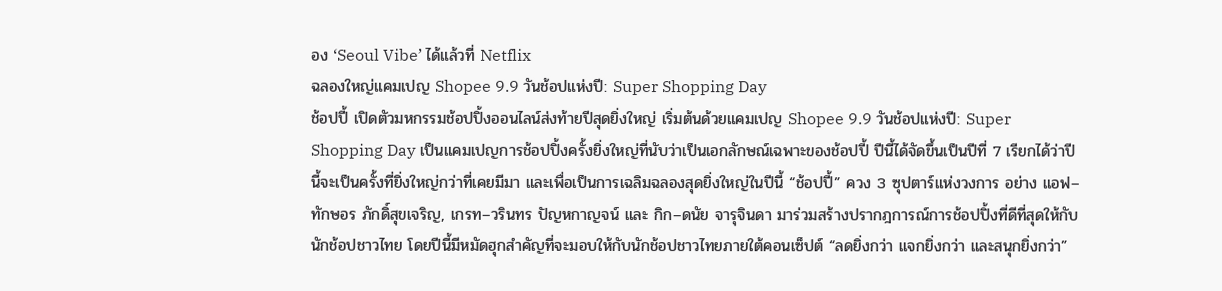อง ‘Seoul Vibe’ ได้แล้วที่ Netflix
ฉลองใหญ่แคมเปญ Shopee 9.9 วันช้อปแห่งปี: Super Shopping Day
ช้อปปี้ เปิดตัวมหกรรมช้อปปิ้งออนไลน์ส่งท้ายปีสุดยิ่งใหญ่ เริ่มต้นด้วยแคมเปญ Shopee 9.9 วันช้อปแห่งปี: Super Shopping Day เป็นแคมเปญการช้อปปิ้งครั้งยิ่งใหญ่ที่นับว่าเป็นเอกลักษณ์เฉพาะของช้อปปี้ ปีนี้ได้จัดขึ้นเป็นปีที่ 7 เรียกได้ว่าปีนี้จะเป็นครั้งที่ยิ่งใหญ่กว่าที่เคยมีมา และเพื่อเป็นการเฉลิมฉลองสุดยิ่งใหญ่ในปีนี้ “ช้อปปี้” ควง 3 ซุปตาร์แห่งวงการ อย่าง แอฟ–ทักษอร ภักดิ์สุขเจริญ, เกรท–วรินทร ปัญหกาญจน์ และ กิก–ดนัย จารุจินดา มาร่วมสร้างปรากฎการณ์การช้อปปิ้งที่ดีที่สุดให้กับนักช้อปชาวไทย โดยปีนี้มีหมัดฮุกสำคัญที่จะมอบให้กับนักช้อปชาวไทยภายใต้คอนเซ็ปต์ “ลดยิ่งกว่า แจกยิ่งกว่า และสนุกยิ่งกว่า”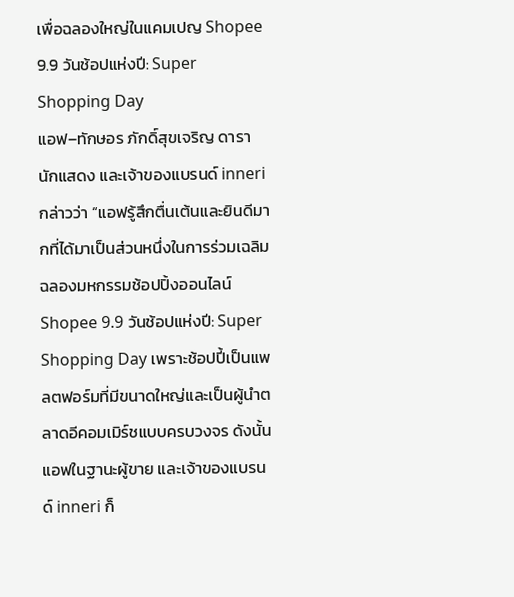เพื่อฉลองใหญ่ในแคมเปญ Shopee 9.9 วันช้อปแห่งปี: Super Shopping Day
แอฟ–ทักษอร ภักดิ์สุขเจริญ ดารา นักแสดง และเจ้าของแบรนด์ inneri กล่าวว่า “แอฟรู้สึกตื่นเต้นและยินดีมากที่ได้มาเป็นส่วนหนึ่งในการร่วมเฉลิมฉลองมหกรรมช้อปปิ้งออนไลน์ Shopee 9.9 วันช้อปแห่งปี: Super Shopping Day เพราะช้อปปี้เป็นแพลตฟอร์มที่มีขนาดใหญ่และเป็นผู้นำตลาดอีคอมเมิร์ชแบบครบวงจร ดังนั้นแอฟในฐานะผู้ขาย และเจ้าของแบรนด์ inneri ก็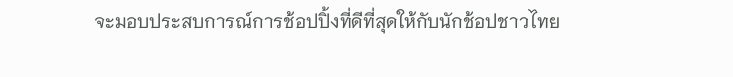จะมอบประสบการณ์การช้อปปิ้งที่ดีที่สุดให้กับนักช้อปชาวไทย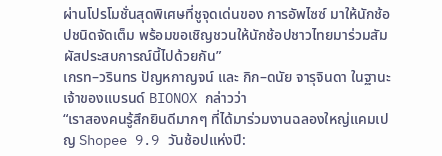ผ่านโปรโมชั่นสุดพิเศษที่ชูจุดเด่นของ การอัพไซซ์ มาให้นักช้อปชนิดจัดเต็ม พร้อมขอเชิญชวนให้นักช้อปชาวไทยมาร่วมสัมผัสประสบการณ์นี้ไปด้วยกัน”
เกรท–วรินทร ปัญหกาญจน์ และ กิก–ดนัย จารุจินดา ในฐานะเจ้าของแบรนด์ BIONOX กล่าวว่า
“เราสองคนรู้สึกยินดีมากๆ ที่ได้มาร่วมงานฉลองใหญ่แคมเปญ Shopee 9.9 วันช้อปแห่งปี: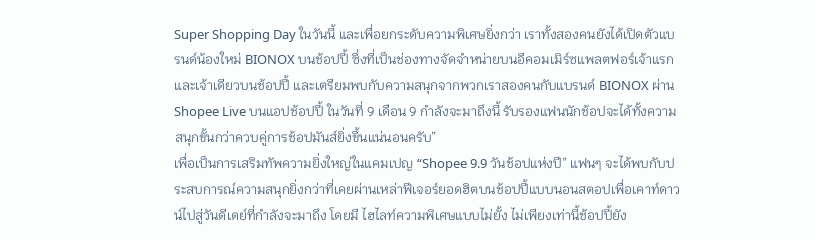Super Shopping Day ในวันนี้ และเพื่อยกระดับความพิเศษยิ่งกว่า เราทั้งสองคนยังได้เปิดตัวแบรนด์น้องใหม่ BIONOX บนช้อปปี้ ซึ่งที่เป็นช่องทางจัดจำหน่ายบนอีคอมเมิร์ซแพลตฟอร์เจ้าแรกและเจ้าเดียวบนช้อปปี้ และเตรียมพบกับความสนุกจากพวกเราสองคนกับแบรนด์ BIONOX ผ่าน Shopee Live บนแอปช้อปปี้ ในวันที่ 9 เดือน 9 กำลังจะมาถึงนี้ รับรองแฟนนักช้อปจะได้ทั้งความสนุกขั้นกว่าควบคู่การช้อปมันส์ยิ่งขึ้นแน่นอนครับ”
เพื่อเป็นการเสริมทัพความยิ่งใหญ่ในแคมเปญ “Shopee 9.9 วันช้อปแห่งปี” แฟนๆ จะได้พบกับประสบการณ์ความสนุกยิ่งกว่าที่เคยผ่านเหล่าฟีเจอร์ยอดฮิตบนช้อปปี้แบบนอนสตอปเพื่อเคาท์ดาวน์ไปสู่วันดีเดย์ที่กำลังจะมาถึง โดยมี ไฮไลท์ความพิเศษแบบไม่ยั้ง ไม่เพียงเท่านี้ช้อปปี้ยัง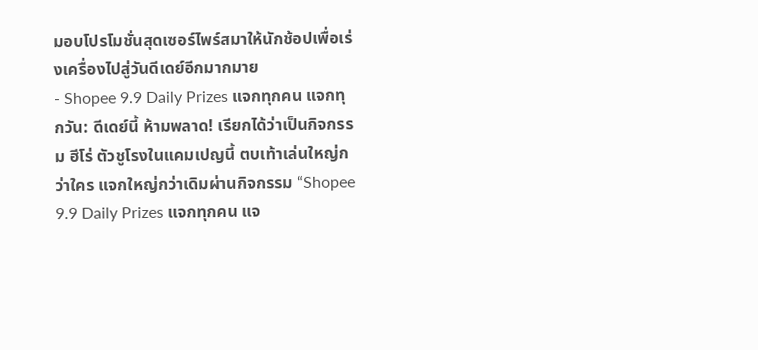มอบโปรโมชั่นสุดเซอร์ไพร์สมาให้นักช้อปเพื่อเร่งเครื่องไปสู่วันดีเดย์อีกมากมาย
- Shopee 9.9 Daily Prizes แจกทุกคน แจกทุกวัน: ดีเดย์นี้ ห้ามพลาด! เรียกได้ว่าเป็นกิจกรรม ฮีโร่ ตัวชูโรงในแคมเปญนี้ ตบเท้าเล่นใหญ่กว่าใคร แจกใหญ่กว่าเดิมผ่านกิจกรรม “Shopee 9.9 Daily Prizes แจกทุกคน แจ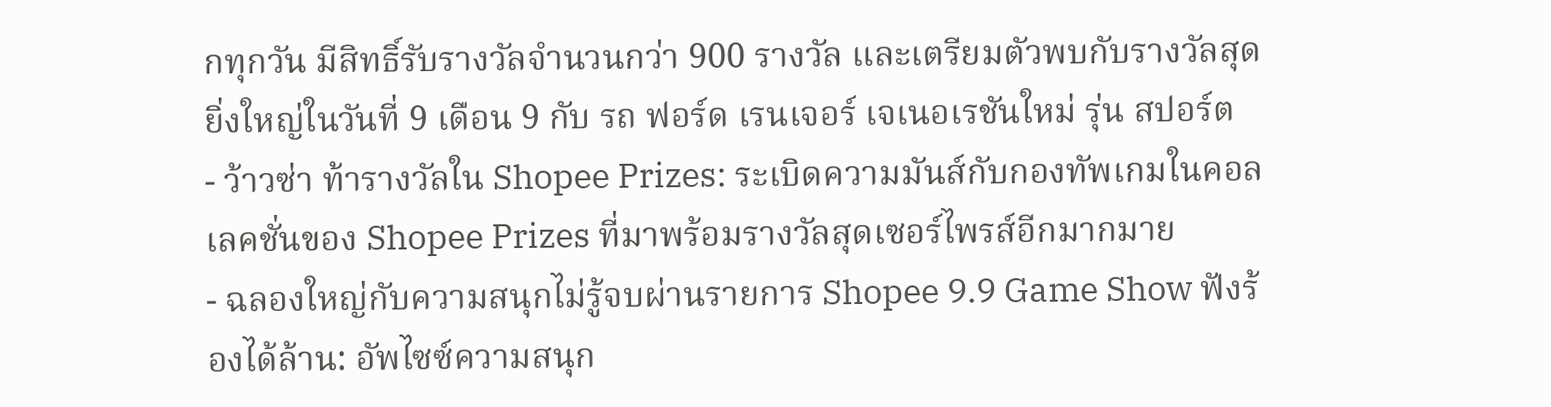กทุกวัน มีสิทธิ์รับรางวัลจำนวนกว่า 900 รางวัล และเตรียมตัวพบกับรางวัลสุดยิ่งใหญ่ในวันที่ 9 เดือน 9 กับ รถ ฟอร์ด เรนเจอร์ เจเนอเรชันใหม่ รุ่น สปอร์ต
- ว้าวซ่า ท้ารางวัลใน Shopee Prizes: ระเบิดความมันส์กับกองทัพเกมในคอลเลคชั่นของ Shopee Prizes ที่มาพร้อมรางวัลสุดเซอร์ไพรส์อีกมากมาย
- ฉลองใหญ่กับความสนุกไม่รู้จบผ่านรายการ Shopee 9.9 Game Show ฟังร้องได้ล้าน: อัพไซซ์ความสนุก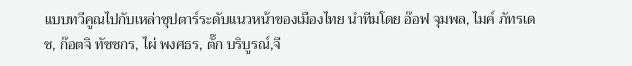แบบทวีคูณไปกับเหล่าซุปตาร์ระดับแนวหน้าของเมืองไทย นำทีมโดย อ๊อฟ จุมพล, ไมค์ ภัทรเดช, ก๊อตจิ ทัชชกร, ไผ่ พงศธร, ตั๊ก บริบูรณ์,จี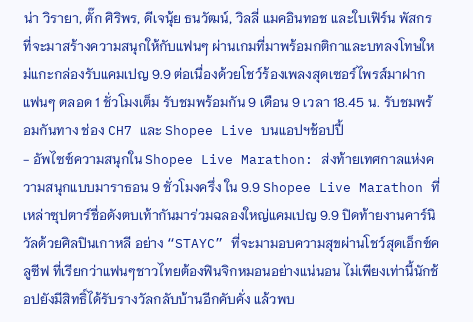น่า วิรายา, ตั๊ก ศิริพร, ดีเจนุ้ย ธนวัฒน์, วิลลี่ แมคอินทอช และใบเฟิร์น พัสกร ที่จะมาสร้างความสนุกให้กับแฟนๆ ผ่านเกมที่มาพร้อมกติกาและบทลงโทษใหม่แกะกล่องรับแคมเปญ 9.9 ต่อเนื่องด้วยโชว์ร้องเพลงสุดเซอร์ไพรส์มาฝากแฟนๆ ตลอด 1 ชั่วโมงเต็ม รับชมพร้อมกัน 9 เดือน 9 เวลา 18.45 น. รับชมพร้อมกันทาง ช่อง CH7 และ Shopee Live บนแอปฯช้อปปี้
- อัพไซซ์ความสนุกใน Shopee Live Marathon: ส่งท้ายเทศกาลแห่งความสนุกแบบมาราธอน 9 ชั่วโมงครึ่ง ใน 9.9 Shopee Live Marathon ที่เหล่าซุปตาร์ชื่อดังตบเท้ากันมาร่วมฉลองใหญ่แคมเปญ 9.9 ปิดท้ายงานคาร์นิวัลด้วยศิลปินเกาหลี อย่าง “STAYC” ที่จะมามอบความสุขผ่านโชว์สุดเอ็กซ์คลูซีฟ ที่เรียกว่าแฟนๆชาวไทยต้องฟินจิกหมอนอย่างแน่นอน ไม่เพียงเท่านี้นักช้อปยังมีสิทธิ์ได้รับรางวัลกลับบ้านอีกคับคั่ง แล้วพบ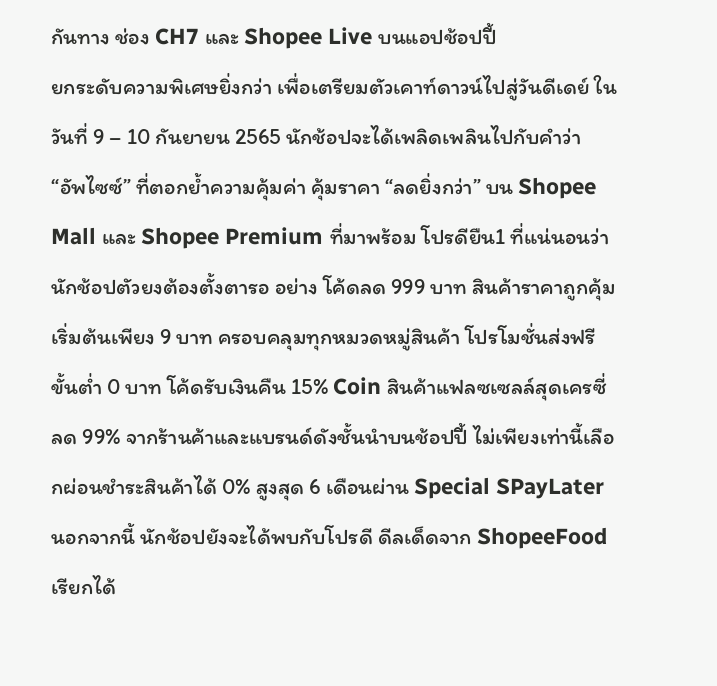กันทาง ช่อง CH7 และ Shopee Live บนแอปช้อปปี้
ยกระดับความพิเศษยิ่งกว่า เพื่อเตรียมตัวเคาท์ดาวน์ไปสู่วันดีเดย์ ในวันที่ 9 – 10 กันยายน 2565 นักช้อปจะได้เพลิดเพลินไปกับคำว่า “อัพไซซ์” ที่ตอกย้ำความคุ้มค่า คุ้มราคา “ลดยิ่งกว่า” บน Shopee Mall และ Shopee Premium ที่มาพร้อม โปรดียืน1 ที่แน่นอนว่านักช้อปตัวยงต้องตั้งตารอ อย่าง โค้ดลด 999 บาท สินค้าราคาถูกคุ้มเริ่มต้นเพียง 9 บาท ครอบคลุมทุกหมวดหมู่สินค้า โปรโมชั่นส่งฟรีขั้นต่ำ 0 บาท โค้ดรับเงินคืน 15% Coin สินค้าแฟลซเซลล์สุดเครซี่ลด 99% จากร้านค้าและแบรนด์ดังชั้นนำบนช้อปปี้ ไม่เพียงเท่านี้เลือกผ่อนชำระสินค้าได้ 0% สูงสุด 6 เดือนผ่าน Special SPayLater นอกจากนี้ นักช้อปยังจะได้พบกับโปรดี ดีลเด็ดจาก ShopeeFood เรียกได้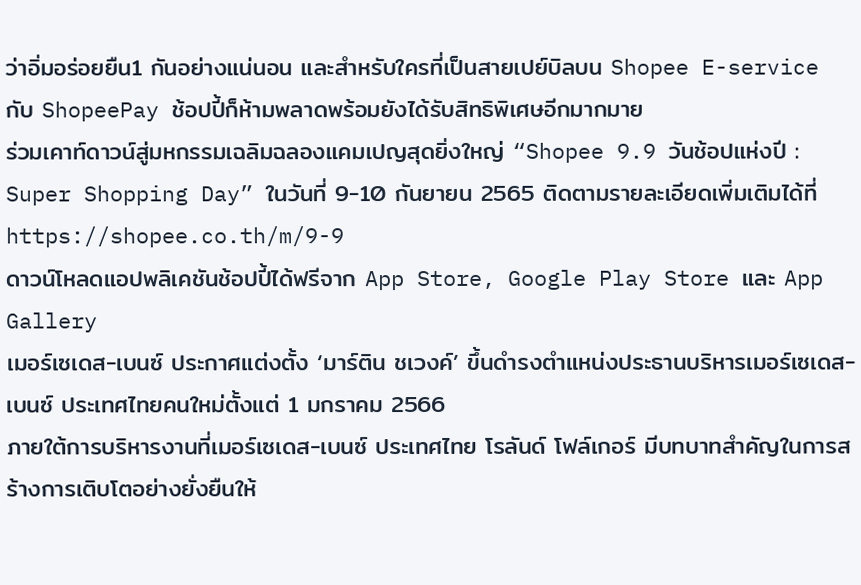ว่าอิ่มอร่อยยืน1 กันอย่างแน่นอน และสำหรับใครที่เป็นสายเปย์บิลบน Shopee E-service กับ ShopeePay ช้อปปี้ก็ห้ามพลาดพร้อมยังได้รับสิทธิพิเศษอีกมากมาย
ร่วมเคาท์ดาวน์สู่มหกรรมเฉลิมฉลองแคมเปญสุดยิ่งใหญ่ “Shopee 9.9 วันช้อปแห่งปี : Super Shopping Day” ในวันที่ 9-10 กันยายน 2565 ติดตามรายละเอียดเพิ่มเติมได้ที่https://shopee.co.th/m/9-9
ดาวน์โหลดแอปพลิเคชันช้อปปี้ได้ฟรีจาก App Store, Google Play Store และ App Gallery
เมอร์เซเดส-เบนซ์ ประกาศแต่งตั้ง ‘มาร์ติน ชเวงค์’ ขึ้นดำรงตำแหน่งประธานบริหารเมอร์เซเดส-เบนซ์ ประเทศไทยคนใหม่ตั้งแต่ 1 มกราคม 2566
ภายใต้การบริหารงานที่เมอร์เซเดส-เบนซ์ ประเทศไทย โรลันด์ โฟล์เกอร์ มีบทบาทสำคัญในการสร้างการเติบโตอย่างยั่งยืนให้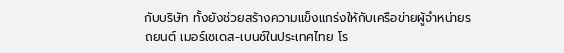กับบริษัท ทั้งยังช่วยสร้างความแข็งแกร่งให้กับเครือข่ายผู้จำหน่ายรถยนต์ เมอร์เซเดส-เบนซ์ในประเทศไทย โร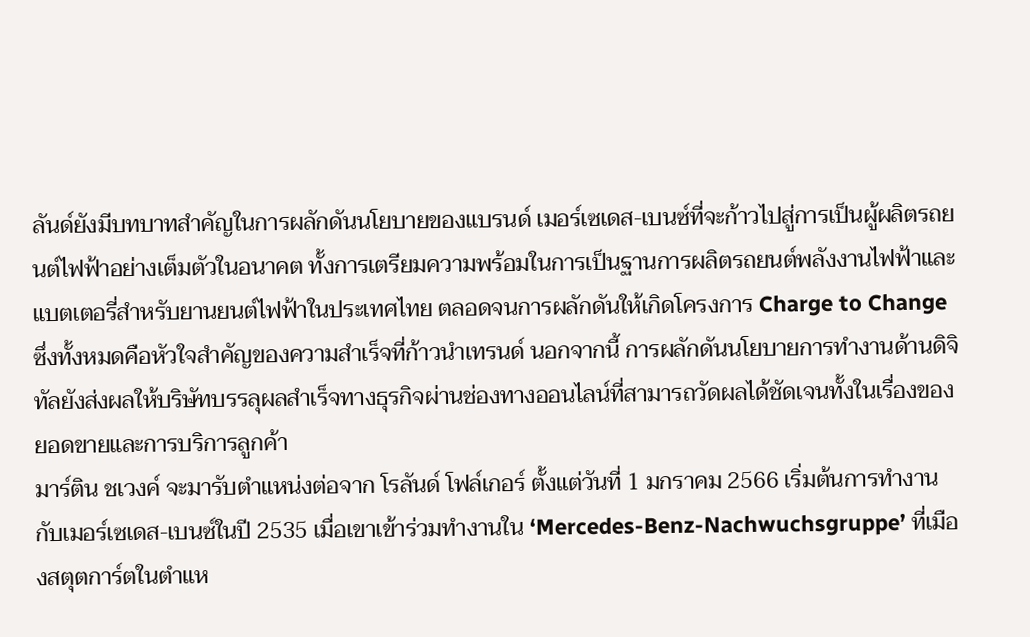ลันด์ยังมีบทบาทสำคัญในการผลักดันนโยบายของแบรนด์ เมอร์เซเดส-เบนซ์ที่จะก้าวไปสู่การเป็นผู้ผลิตรถยนต์ไฟฟ้าอย่างเต็มตัวในอนาคต ทั้งการเตรียมความพร้อมในการเป็นฐานการผลิตรถยนต์พลังงานไฟฟ้าและแบตเตอรี่สำหรับยานยนต์ไฟฟ้าในประเทศไทย ตลอดจนการผลักดันให้เกิดโครงการ Charge to Change ซึ่งทั้งหมดคือหัวใจสำคัญของความสำเร็จที่ก้าวนำเทรนด์ นอกจากนี้ การผลักดันนโยบายการทำงานด้านดิจิทัลยังส่งผลให้บริษัทบรรลุผลสำเร็จทางธุรกิจผ่านช่องทางออนไลน์ที่สามารถวัดผลได้ชัดเจนทั้งในเรื่องของยอดขายและการบริการลูกค้า
มาร์ติน ชเวงค์ จะมารับตำแหน่งต่อจาก โรลันด์ โฟล์เกอร์ ตั้งแต่วันที่ 1 มกราคม 2566 เริ่มต้นการทำงานกับเมอร์เซเดส-เบนซ์ในปี 2535 เมื่อเขาเข้าร่วมทำงานใน ‘Mercedes-Benz-Nachwuchsgruppe’ ที่เมืองสตุตการ์ตในตำแห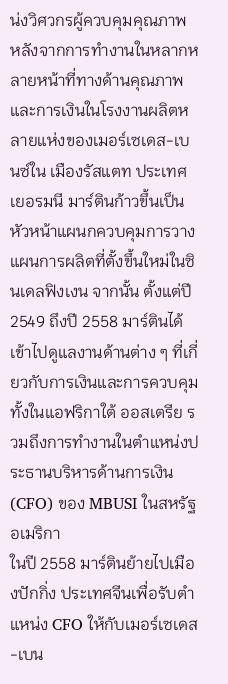น่งวิศวกรผู้ควบคุมคุณภาพ หลังจากการทำงานในหลากหลายหน้าที่ทางด้านคุณภาพและการเงินในโรงงานผลิตหลายแห่งของเมอร์เซเดส-เบนซ์ใน เมืองรัสแตท ประเทศเยอรมนี มาร์ตินก้าวขึ้นเป็นหัวหน้าแผนกควบคุมการวางแผนการผลิตที่ตั้งขึ้นใหม่ในซินเดลฟิงเงน จากนั้น ตั้งแต่ปี 2549 ถึงปี 2558 มาร์ตินได้เข้าไปดูแลงานด้านต่าง ๆ ที่เกี่ยวกับการเงินและการควบคุม ทั้งในแอฟริกาใต้ ออสเตรีย รวมถึงการทำงานในตำแหน่งประธานบริหารด้านการเงิน (CFO) ของ MBUSI ในสหรัฐอเมริกา
ในปี 2558 มาร์ตินย้ายไปเมืองปักกิ่ง ประเทศจีนเพื่อรับตำแหน่ง CFO ให้กับเมอร์เซเดส-เบน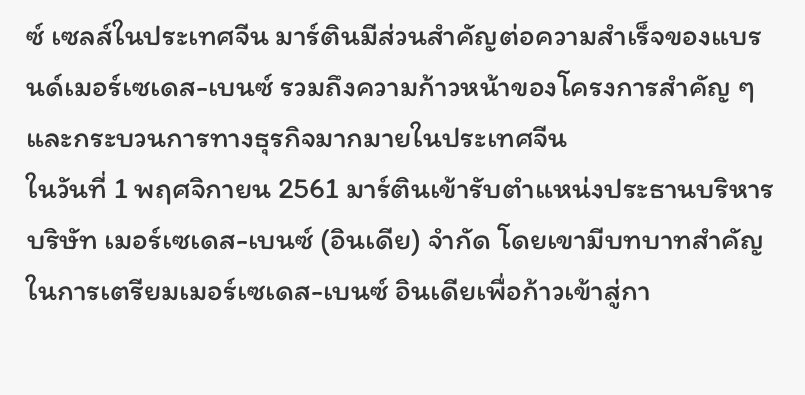ซ์ เซลส์ในประเทศจีน มาร์ตินมีส่วนสำคัญต่อความสำเร็จของแบรนด์เมอร์เซเดส-เบนซ์ รวมถึงความก้าวหน้าของโครงการสำคัญ ๆ และกระบวนการทางธุรกิจมากมายในประเทศจีน
ในวันที่ 1 พฤศจิกายน 2561 มาร์ตินเข้ารับตำแหน่งประธานบริหาร บริษัท เมอร์เซเดส-เบนซ์ (อินเดีย) จำกัด โดยเขามีบทบาทสำคัญในการเตรียมเมอร์เซเดส-เบนซ์ อินเดียเพื่อก้าวเข้าสู่กา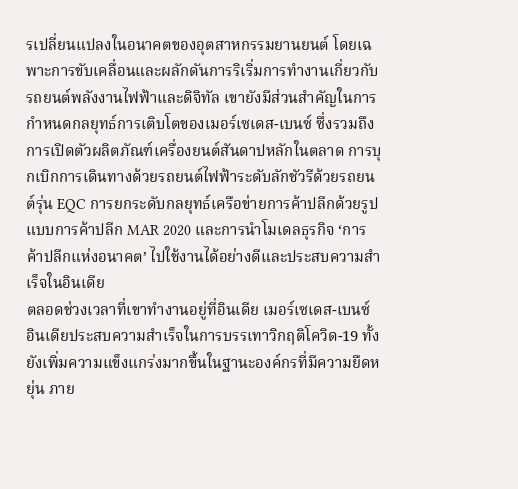รเปลี่ยนแปลงในอนาคตของอุตสาหกรรมยานยนต์ โดยเฉพาะการขับเคลื่อนและผลักดันการริเริ่มการทำงานเกี่ยวกับรถยนต์พลังงานไฟฟ้าและดิจิทัล เขายังมีส่วนสำคัญในการกำหนดกลยุทธ์การเติบโตของเมอร์เซเดส-เบนซ์ ซึ่งรวมถึงการเปิดตัวผลิตภัณฑ์เครื่องยนต์สันดาปหลักในตลาด การบุกเบิกการเดินทางด้วยรถยนต์ไฟฟ้าระดับลักชัวรีด้วยรถยนต์รุ่น EQC การยกระดับกลยุทธ์เครือข่ายการค้าปลีกด้วยรูปแบบการค้าปลีก MAR 2020 และการนำโมเดลธุรกิจ ‘การค้าปลีกแห่งอนาคต’ ไปใช้งานได้อย่างดีและประสบความสำเร็จในอินเดีย
ตลอดช่วงเวลาที่เขาทำงานอยู่ที่อินเดีย เมอร์เซเดส-เบนซ์ อินเดียประสบความสำเร็จในการบรรเทาวิกฤติโควิด-19 ทั้งยังเพิ่มความแข็งแกร่งมากขึ้นในฐานะองค์กรที่มีความยืดหยุ่น ภาย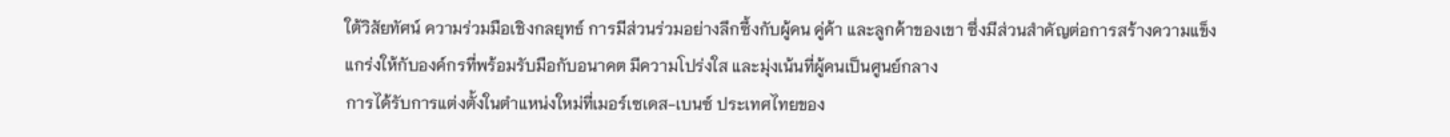ใต้วิสัยทัศน์ ความร่วมมือเชิงกลยุทธ์ การมีส่วนร่วมอย่างลึกซึ้งกับผู้คน คู่ค้า และลูกค้าของเขา ซึ่งมีส่วนสำคัญต่อการสร้างความแข็งแกร่งให้กับองค์กรที่พร้อมรับมือกับอนาคต มีความโปร่งใส และมุ่งเน้นที่ผู้คนเป็นศูนย์กลาง
การได้รับการแต่งตั้งในตำแหน่งใหม่ที่เมอร์เซเดส-เบนซ์ ประเทศไทยของ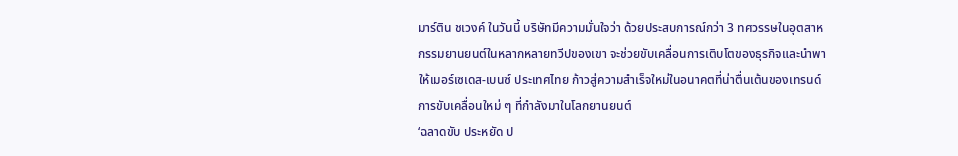มาร์ติน ชเวงค์ ในวันนี้ บริษัทมีความมั่นใจว่า ด้วยประสบการณ์กว่า 3 ทศวรรษในอุตสาหกรรมยานยนต์ในหลากหลายทวีปของเขา จะช่วยขับเคลื่อนการเติบโตของธุรกิจและนำพาให้เมอร์เซเดส-เบนซ์ ประเทศไทย ก้าวสู่ความสำเร็จใหม่ในอนาคตที่น่าตื่นเต้นของเทรนด์การขับเคลื่อนใหม่ ๆ ที่กำลังมาในโลกยานยนต์
‘ฉลาดขับ ประหยัด ป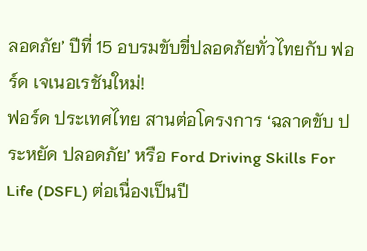ลอดภัย’ ปีที่ 15 อบรมขับขี่ปลอดภัยทั่วไทยกับ ฟอร์ด เจเนอเรชันใหม่!
ฟอร์ด ประเทศไทย สานต่อโครงการ ‘ฉลาดขับ ประหยัด ปลอดภัย’ หรือ Ford Driving Skills For Life (DSFL) ต่อเนื่องเป็นปี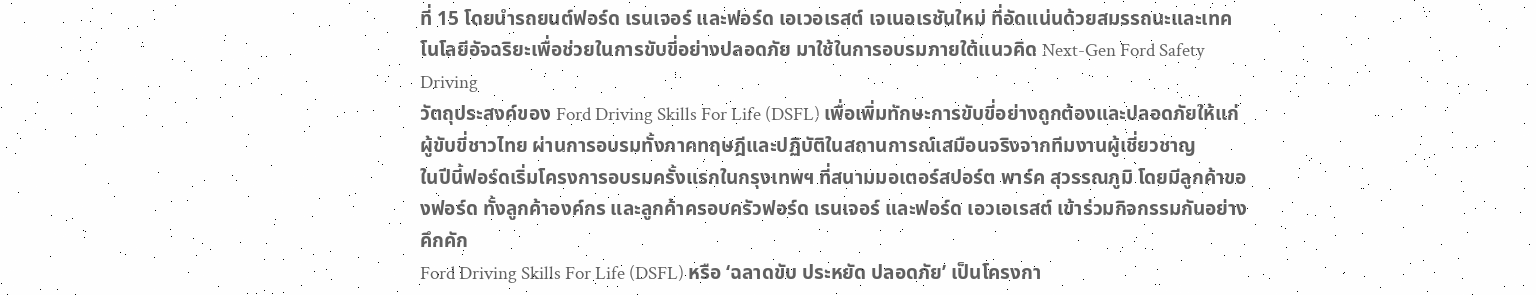ที่ 15 โดยนำรถยนต์ฟอร์ด เรนเจอร์ และฟอร์ด เอเวอเรสต์ เจเนอเรชันใหม่ ที่อัดแน่นด้วยสมรรถนะและเทคโนโลยีอัจฉริยะเพื่อช่วยในการขับขี่อย่างปลอดภัย มาใช้ในการอบรมภายใต้แนวคิด Next-Gen Ford Safety Driving
วัตถุประสงค์ของ Ford Driving Skills For Life (DSFL) เพื่อเพิ่มทักษะการขับขี่อย่างถูกต้องและปลอดภัยให้แก่ผู้ขับขี่ชาวไทย ผ่านการอบรมทั้งภาคทฤษฎีและปฏิบัติในสถานการณ์เสมือนจริงจากทีมงานผู้เชี่ยวชาญ
ในปีนี้ฟอร์ดเริ่มโครงการอบรมครั้งแรกในกรุงเทพฯ ที่สนามมอเตอร์สปอร์ต พาร์ค สุวรรณภูมิ โดยมีลูกค้าของฟอร์ด ทั้งลูกค้าองค์กร และลูกค้าครอบครัวฟอร์ด เรนเจอร์ และฟอร์ด เอวเอเรสต์ เข้าร่วมกิจกรรมกันอย่างคึกคัก
Ford Driving Skills For Life (DSFL) หรือ ‘ฉลาดขับ ประหยัด ปลอดภัย’ เป็นโครงกา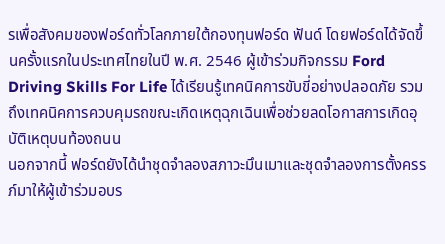รเพื่อสังคมของฟอร์ดทั่วโลกภายใต้กองทุนฟอร์ด ฟันด์ โดยฟอร์ดได้จัดขึ้นครั้งแรกในประเทศไทยในปี พ.ศ. 2546 ผู้เข้าร่วมกิจกรรม Ford Driving Skills For Life ได้เรียนรู้เทคนิคการขับขี่อย่างปลอดภัย รวมถึงเทคนิคการควบคุมรถขณะเกิดเหตุฉุกเฉินเพื่อช่วยลดโอกาสการเกิดอุบัติเหตุบนท้องถนน
นอกจากนี้ ฟอร์ดยังได้นำชุดจำลองสภาวะมึนเมาและชุดจำลองการตั้งครรภ์มาให้ผู้เข้าร่วมอบร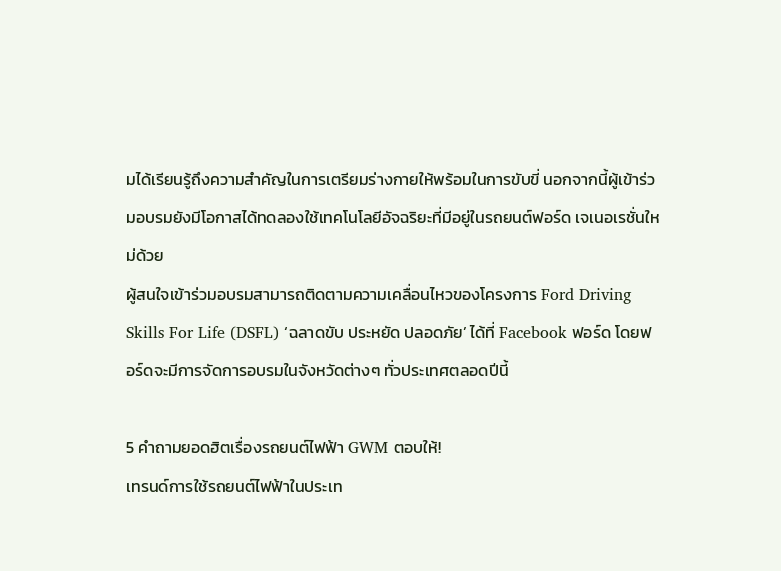มได้เรียนรู้ถึงความสำคัญในการเตรียมร่างกายให้พร้อมในการขับขี่ นอกจากนี้ผู้เข้าร่วมอบรมยังมีโอกาสได้ทดลองใช้เทคโนโลยีอัจฉริยะที่มีอยู่ในรถยนต์ฟอร์ด เจเนอเรชั่นใหม่ด้วย
ผู้สนใจเข้าร่วมอบรมสามารถติดตามความเคลื่อนไหวของโครงการ Ford Driving Skills For Life (DSFL) ‘ฉลาดขับ ประหยัด ปลอดภัย’ ได้ที่ Facebook ฟอร์ด โดยฟอร์ดจะมีการจัดการอบรมในจังหวัดต่างๆ ทั่วประเทศตลอดปีนี้

5 คำถามยอดฮิตเรื่องรถยนต์ไฟฟ้า GWM ตอบให้!
เทรนด์การใช้รถยนต์ไฟฟ้าในประเท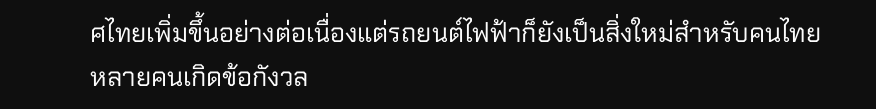ศไทยเพิ่มขึ้นอย่างต่อเนื่องแต่รถยนต์ไฟฟ้าก็ยังเป็นสิ่งใหม่สำหรับคนไทย หลายคนเกิดข้อกังวล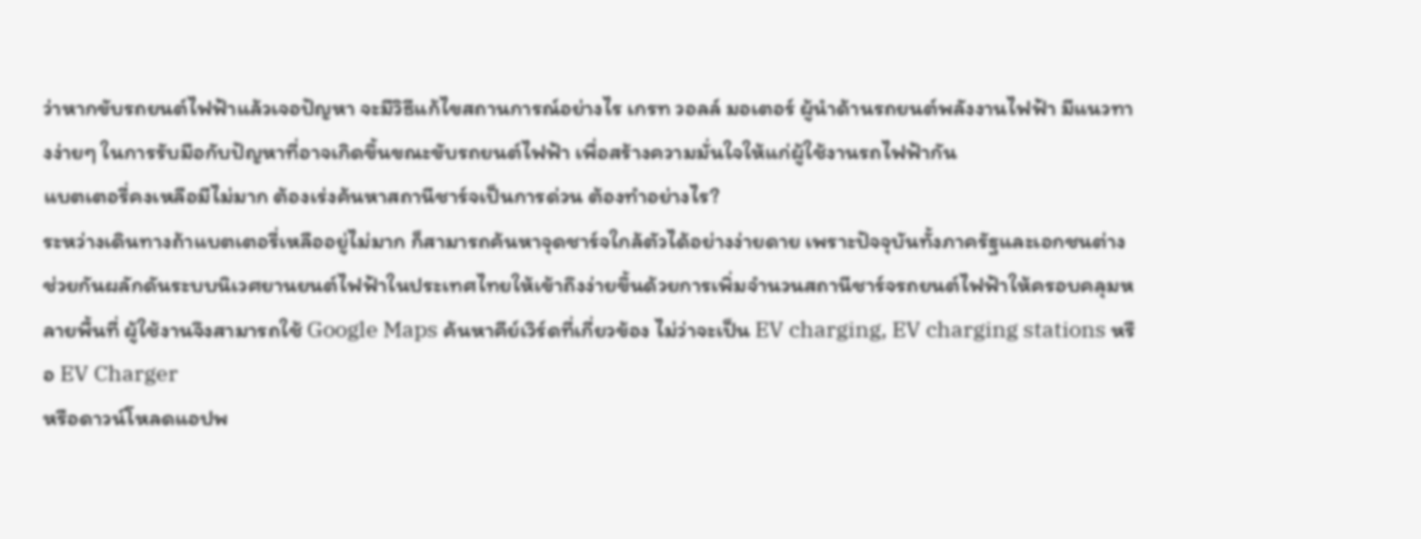ว่าหากขับรถยนต์ไฟฟ้าแล้วเจอปัญหา จะมีวิธีแก้ไขสถานการณ์อย่างไร เกรท วอลล์ มอเตอร์ ผู้นำด้านรถยนต์พลังงานไฟฟ้า มีแนวทางง่ายๆ ในการรับมือกับปัญหาที่อาจเกิดขึ้นขณะขับรถยนต์ไฟฟ้า เพื่อสร้างความมั่นใจให้แก่ผู้ใช้งานรถไฟฟ้ากัน
แบตเตอรี่คงเหลือมีไม่มาก ต้องเร่งค้นหาสถานีชาร์จเป็นการด่วน ต้องทำอย่างไร?
ระหว่างเดินทางถ้าแบตเตอรี่เหลืออยู่ไม่มาก ก็สามารถค้นหาจุดชาร์จใกล้ตัวได้อย่างง่ายดาย เพราะปัจจุบันทั้งภาครัฐและเอกชนต่างช่วยกันผลักดันระบบนิเวศยานยนต์ไฟฟ้าในประเทศไทยให้เข้าถึงง่ายขึ้นด้วยการเพิ่มจำนวนสถานีชาร์จรถยนต์ไฟฟ้าให้ครอบคลุมหลายพื้นที่ ผู้ใช้งานจึงสามารถใช้ Google Maps ค้นหาคีย์เวิร์ดที่เกี่ยวข้อง ไม่ว่าจะเป็น EV charging, EV charging stations หรือ EV Charger
หรือดาวน์โหลดแอปพ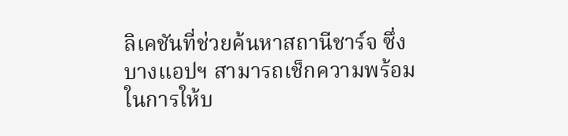ลิเคชันที่ช่วยค้นหาสถานีชาร์จ ซึ่งบางแอปฯ สามารถเช็กความพร้อมในการให้บ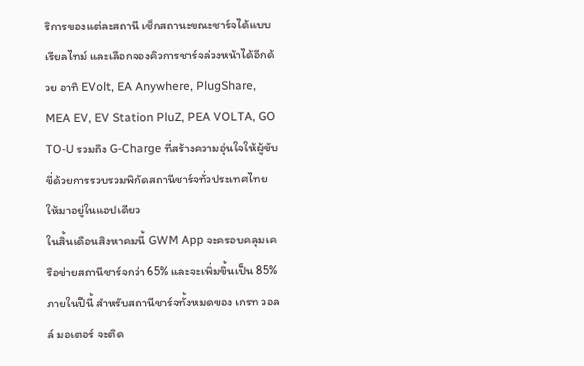ริการของแต่ละสถานี เช็กสถานะขณะชาร์จได้แบบเรียลไทม์ และเลือกจองคิวการชาร์จล่วงหน้าได้อีกด้วย อาทิ EVolt, EA Anywhere, PlugShare, MEA EV, EV Station PluZ, PEA VOLTA, GO TO-U รวมถึง G-Charge ที่สร้างความอุ่นใจให้ผู้ขับขี่ด้วยการรวบรวมพิกัดสถานีชาร์จทั่วประเทศไทยให้มาอยู่ในแอปเดียว
ในสิ้นเดือนสิงหาคมนี้ GWM App จะครอบคลุมเครือข่ายสถานีชาร์จกว่า 65% และจะเพิ่มขึ้นเป็น 85% ภายในปีนี้ สำหรับสถานีชาร์จทั้งหมดของ เกรท วอลล์ มอเตอร์ จะติด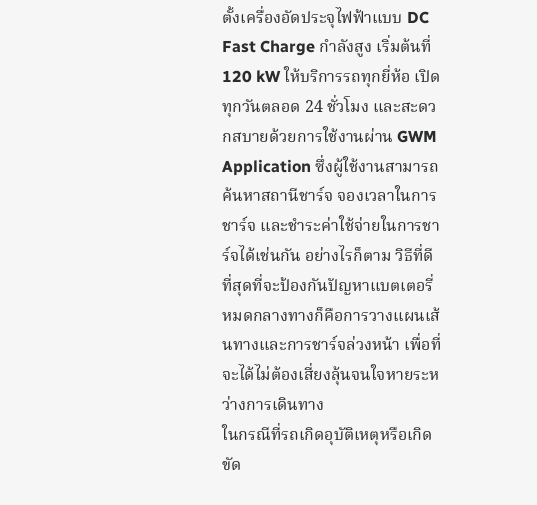ตั้งเครื่องอัดประจุไฟฟ้าแบบ DC Fast Charge กำลังสูง เริ่มต้นที่ 120 kW ให้บริการรถทุกยี่ห้อ เปิดทุกวันตลอด 24 ชั่วโมง และสะดวกสบายด้วยการใช้งานผ่าน GWM Application ซึ่งผู้ใช้งานสามารถค้นหาสถานีชาร์จ จองเวลาในการชาร์จ และชำระค่าใช้จ่ายในการชาร์จได้เช่นกัน อย่างไรก็ตาม วิธีที่ดีที่สุดที่จะป้องกันปัญหาแบตเตอรี่หมดกลางทางก็คือการวางแผนเส้นทางและการชาร์จล่วงหน้า เพื่อที่จะได้ไม่ต้องเสี่ยงลุ้นจนใจหายระหว่างการเดินทาง
ในกรณีที่รถเกิดอุบัติเหตุหรือเกิดขัด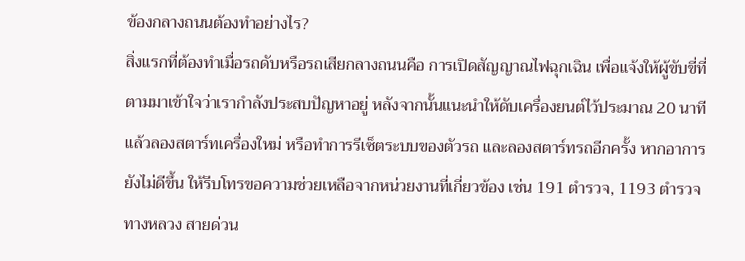ข้องกลางถนนต้องทำอย่างไร?
สิ่งแรกที่ต้องทำเมื่อรถดับหรือรถเสียกลางถนนคือ การเปิดสัญญาณไฟฉุกเฉิน เพื่อแจ้งให้ผู้ขับขี่ที่ตามมาเข้าใจว่าเรากำลังประสบปัญหาอยู่ หลังจากนั้นแนะนำให้ดับเครื่องยนต์ไว้ประมาณ 20 นาที แล้วลองสตาร์ทเครื่องใหม่ หรือทำการรีเซ็ตระบบของตัวรถ และลองสตาร์ทรถอีกครั้ง หากอาการยังไม่ดีขึ้น ให้รีบโทรขอความช่วยเหลือจากหน่วยงานที่เกี่ยวข้อง เช่น 191 ตำรวจ, 1193 ตำรวจทางหลวง สายด่วน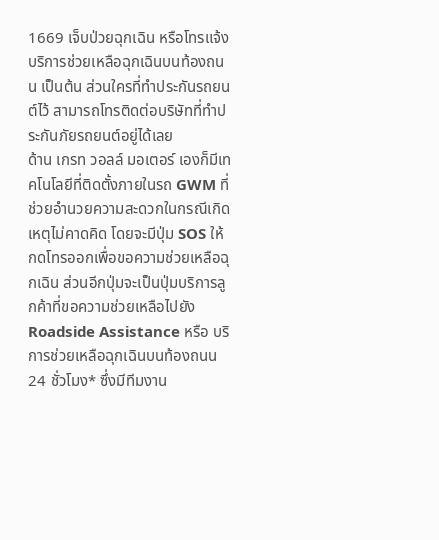1669 เจ็บป่วยฉุกเฉิน หรือโทรแจ้งบริการช่วยเหลือฉุกเฉินบนท้องถนน เป็นต้น ส่วนใครที่ทำประกันรถยนต์ไว้ สามารถโทรติดต่อบริษัทที่ทำประกันภัยรถยนต์อยู่ได้เลย
ด้าน เกรท วอลล์ มอเตอร์ เองก็มีเทคโนโลยีที่ติดตั้งภายในรถ GWM ที่ช่วยอำนวยความสะดวกในกรณีเกิดเหตุไม่คาดคิด โดยจะมีปุ่ม SOS ให้กดโทรออกเพื่อขอความช่วยเหลือฉุกเฉิน ส่วนอีกปุ่มจะเป็นปุ่มบริการลูกค้าที่ขอความช่วยเหลือไปยัง Roadside Assistance หรือ บริการช่วยเหลือฉุกเฉินบนท้องถนน 24 ชั่วโมง* ซึ่งมีทีมงาน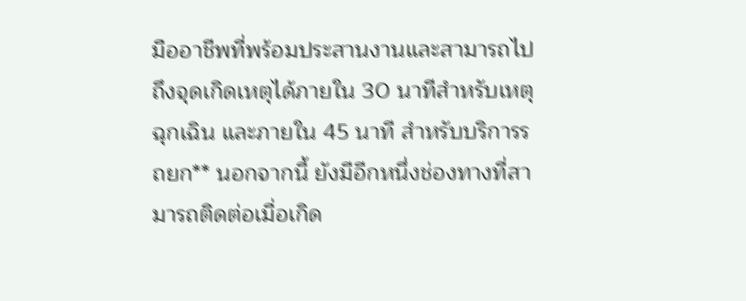มืออาชีพที่พร้อมประสานงานและสามารถไปถึงจุดเกิดเหตุได้ภายใน 30 นาทีสำหรับเหตุฉุกเฉิน และภายใน 45 นาที สำหรับบริการรถยก** นอกจากนี้ ยังมีอีกหนึ่งช่องทางที่สามารถติดต่อเมื่อเกิด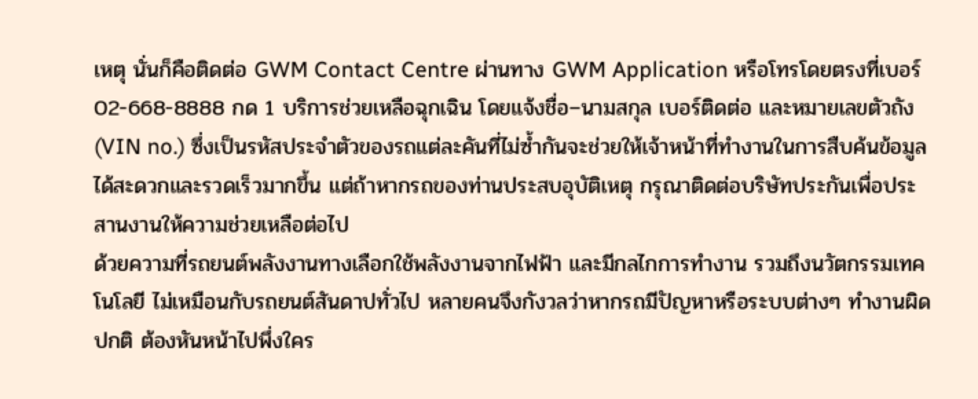เหตุ นั่นก็คือติดต่อ GWM Contact Centre ผ่านทาง GWM Application หรือโทรโดยตรงที่เบอร์ 02-668-8888 กด 1 บริการช่วยเหลือฉุกเฉิน โดยแจ้งชื่อ–นามสกุล เบอร์ติดต่อ และหมายเลขตัวถัง (VIN no.) ซึ่งเป็นรหัสประจำตัวของรถแต่ละคันที่ไม่ซ้ำกันจะช่วยให้เจ้าหน้าที่ทำงานในการสืบค้นข้อมูลได้สะดวกและรวดเร็วมากขึ้น แต่ถ้าหากรถของท่านประสบอุบัติเหตุ กรุณาติดต่อบริษัทประกันเพื่อประสานงานให้ความช่วยเหลือต่อไป
ด้วยความที่รถยนต์พลังงานทางเลือกใช้พลังงานจากไฟฟ้า และมีกลไกการทำงาน รวมถึงนวัตกรรมเทคโนโลยี ไม่เหมือนกับรถยนต์สันดาปทั่วไป หลายคนจึงกังวลว่าหากรถมีปัญหาหรือระบบต่างๆ ทำงานผิดปกติ ต้องหันหน้าไปพึ่งใคร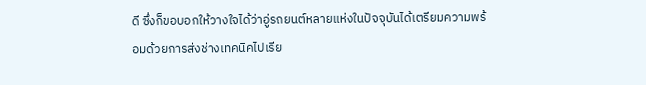ดี ซึ่งก็ขอบอกให้วางใจได้ว่าอู่รถยนต์หลายแห่งในปัจจุบันได้เตรียมความพร้อมด้วยการส่งช่างเทคนิคไปเรีย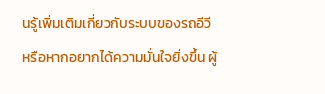นรู้เพิ่มเติมเกี่ยวกับระบบของรถอีวี หรือหากอยากได้ความมั่นใจยิ่งขึ้น ผู้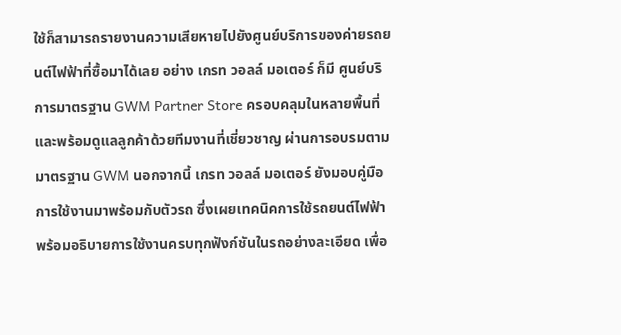ใช้ก็สามารถรายงานความเสียหายไปยังศูนย์บริการของค่ายรถยนต์ไฟฟ้าที่ซื้อมาได้เลย อย่าง เกรท วอลล์ มอเตอร์ ก็มี ศูนย์บริการมาตรฐาน GWM Partner Store ครอบคลุมในหลายพื้นที่ และพร้อมดูแลลูกค้าด้วยทีมงานที่เชี่ยวชาญ ผ่านการอบรมตามมาตรฐาน GWM นอกจากนี้ เกรท วอลล์ มอเตอร์ ยังมอบคู่มือการใช้งานมาพร้อมกับตัวรถ ซึ่งเผยเทคนิคการใช้รถยนต์ไฟฟ้า พร้อมอธิบายการใช้งานครบทุกฟังก์ชันในรถอย่างละเอียด เพื่อ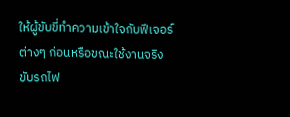ให้ผู้ขับขี่ทำความเข้าใจกับฟีเจอร์ต่างๆ ก่อนหรือขณะใช้งานจริง
ขับรถไฟ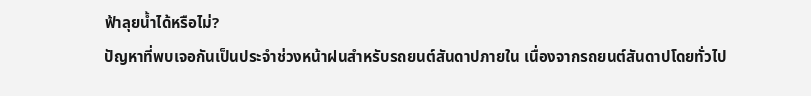ฟ้าลุยน้ำได้หรือไม่?
ปัญหาที่พบเจอกันเป็นประจำช่วงหน้าฝนสำหรับรถยนต์สันดาปภายใน เนื่องจากรถยนต์สันดาปโดยทั่วไป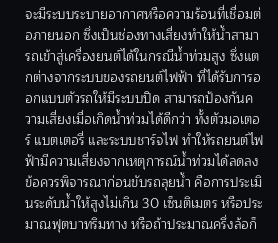จะมีระบบระบายอากาศหรือความร้อนที่เชื่อมต่อภายนอก ซึ่งเป็นช่องทางเสี่ยงทำให้น้ำสามารถเข้าสู่เครื่องยนต์ได้ในกรณีน้ำท่วมสูง ซึ่งแตกต่างจากระบบของรถยนต์ไฟฟ้า ที่ได้รับการออกแบบตัวรถให้มีระบบปิด สามารถป้องกันความเสี่ยงเมื่อเกิดน้ำท่วมได้ดีกว่า ทั้งตัวมอเตอร์ แบตเตอรี่ และระบบชาร์จไฟ ทำให้รถยนต์ไฟฟ้ามีความเสี่ยงจากเหตุการณ์น้ำท่วมได้ลดลง
ข้อควรพิจารณาก่อนขับรถลุยน้ำ คือการประเมินระดับน้ำให้สูงไม่เกิน 30 เซ็นติเมตร หรือประมาณฟุตบาทริมทาง หรือถ้าประมาณครึ่งล้อก็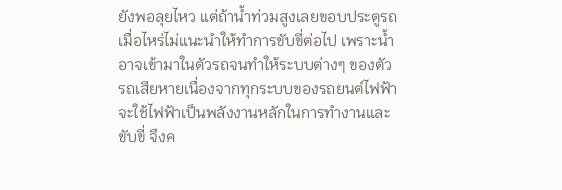ยังพอลุยไหว แต่ถ้าน้ำท่วมสูงเลยขอบประตูรถเมื่อไหร่ไม่แนะนำให้ทำการขับขี่ต่อไป เพราะน้ำอาจเข้ามาในตัวรถจนทำให้ระบบต่างๆ ของตัวรถเสียหายเนื่องจากทุกระบบของรถยนต์ไฟฟ้า จะใช้ไฟฟ้าเป็นพลังงานหลักในการทำงานและขับขี่ จึงค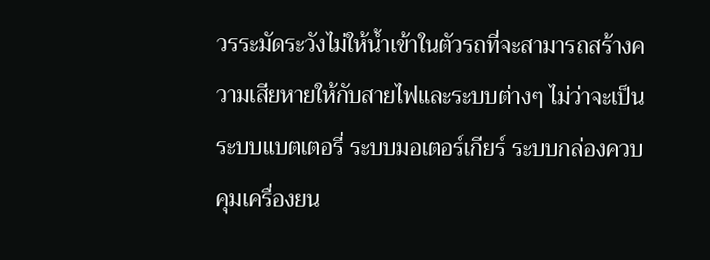วรระมัดระวังไม่ให้น้ำเข้าในตัวรถที่จะสามารถสร้างความเสียหายให้กับสายไฟและระบบต่างๆ ไม่ว่าจะเป็น ระบบแบตเตอรี่ ระบบมอเตอร์เกียร์ ระบบกล่องควบคุมเครื่องยน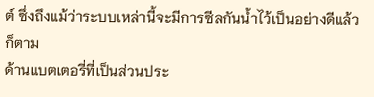ต์ ซึ่งถึงแม้ว่าระบบเหล่านี้จะมีการซีลกันน้ำไว้เป็นอย่างดีแล้วก็ตาม
ด้านแบตเตอรี่ที่เป็นส่วนประ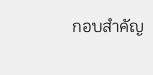กอบสำคัญ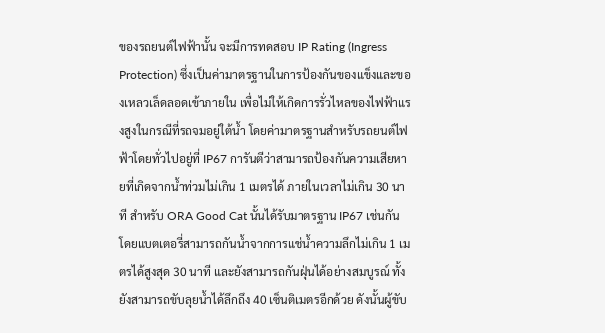ของรถยนต์ไฟฟ้านั้น จะมีการทดสอบ IP Rating (Ingress Protection) ซึ่งเป็นค่ามาตรฐานในการป้องกันของแข็งและของเหลวเล็ดลอดเข้าภายใน เพื่อไม่ให้เกิดการรั่วไหลของไฟฟ้าแรงสูงในกรณีที่รถจมอยู่ใต้น้ำ โดยค่ามาตรฐานสำหรับรถยนต์ไฟฟ้าโดยทั่วไปอยู่ที่ IP67 การันตีว่าสามารถป้องกันความเสียหายที่เกิดจากน้ำท่วมไม่เกิน 1 เมตรได้ ภายในเวลาไม่เกิน 30 นาที สำหรับ ORA Good Cat นั้นได้รับมาตรฐาน IP67 เช่นกัน โดยแบตเตอรี่สามารถกันน้ำจากการแช่น้ำความลึกไม่เกิน 1 เมตรได้สูงสุด 30 นาที และยังสามารถกันฝุ่นได้อย่างสมบูรณ์ ทั้งยังสามารถขับลุยน้ำได้ลึกถึง 40 เซ็นติเมตรอีกด้วย ดังนั้นผู้ขับ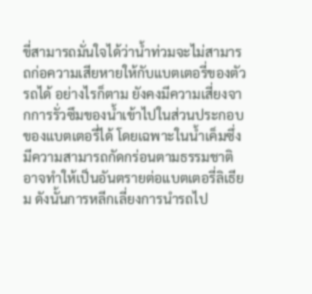ขี่สามารถมั่นใจได้ว่าน้ำท่วมจะไม่สามารถก่อความเสียหายให้กับแบตเตอรี่ของตัวรถได้ อย่างไรก็ตาม ยังคงมีความเสี่ยงจากการรั่วซึมของน้ำเข้าไปในส่วนประกอบของแบตเตอรี่ได้ โดยเฉพาะในน้ำเค็มซึ่งมีความสามารถกัดกร่อนตามธรรมชาติ อาจทำให้เป็นอันตรายต่อแบตเตอรี่ลิเธียม ดังนั้นการหลีกเลี่ยงการนำรถไป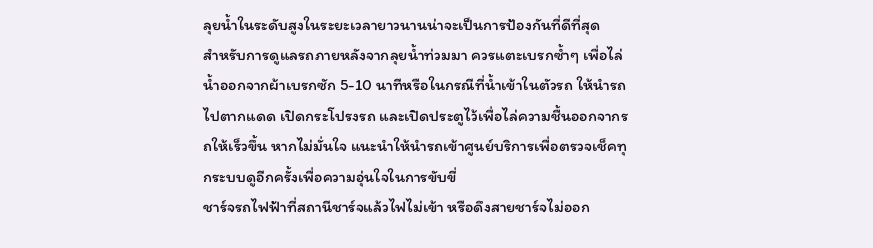ลุยน้ำในระดับสูงในระยะเวลายาวนานน่าจะเป็นการป้องกันที่ดีที่สุด
สำหรับการดูแลรถภายหลังจากลุยน้ำท่วมมา ควรแตะเบรกซ้ำๆ เพื่อไล่น้ำออกจากผ้าเบรกซัก 5-10 นาทีหรือในกรณีที่น้ำเข้าในตัวรถ ให้นำรถไปตากแดด เปิดกระโปรงรถ และเปิดประตูไว้เพื่อไล่ความชื้นออกจากรถให้เร็วขึ้น หากไม่มั่นใจ แนะนำให้นำรถเข้าศูนย์บริการเพื่อตรวจเช็คทุกระบบดูอีกครั้งเพื่อความอุ่นใจในการขับขี่
ชาร์จรถไฟฟ้าที่สถานีชาร์จแล้วไฟไม่เข้า หรือดึงสายชาร์จไม่ออก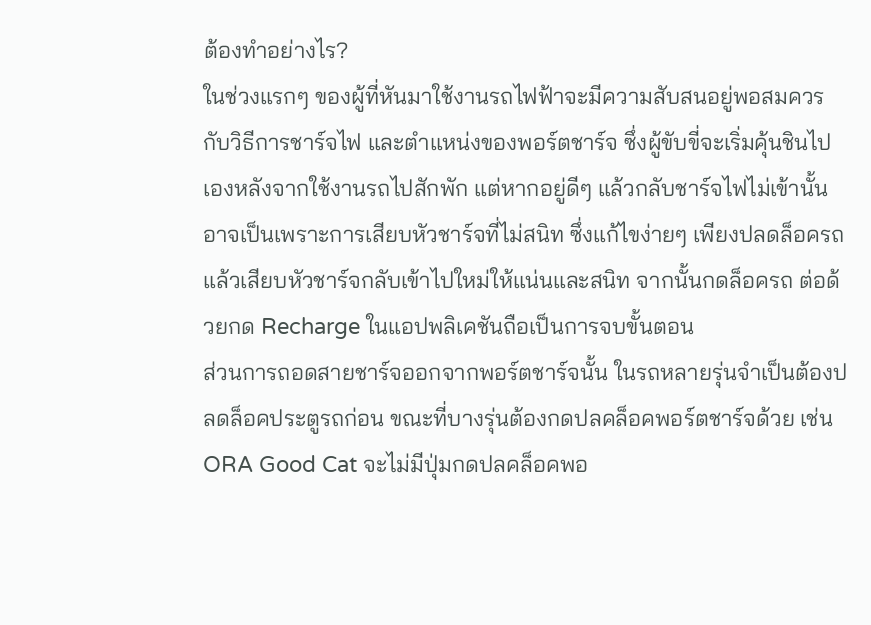ต้องทำอย่างไร?
ในช่วงแรกๆ ของผู้ที่หันมาใช้งานรถไฟฟ้าจะมีความสับสนอยู่พอสมควรกับวิธีการชาร์จไฟ และตำแหน่งของพอร์ตชาร์จ ซึ่งผู้ขับขี่จะเริ่มคุ้นชินไปเองหลังจากใช้งานรถไปสักพัก แต่หากอยู่ดีๆ แล้วกลับชาร์จไฟไม่เข้านั้นอาจเป็นเพราะการเสียบหัวชาร์จที่ไม่สนิท ซึ่งแก้ไขง่ายๆ เพียงปลดล็อครถแล้วเสียบหัวชาร์จกลับเข้าไปใหม่ให้แน่นและสนิท จากนั้นกดล็อครถ ต่อด้วยกด Recharge ในแอปพลิเคชันถือเป็นการจบขั้นตอน
ส่วนการถอดสายชาร์จออกจากพอร์ตชาร์จนั้น ในรถหลายรุ่นจำเป็นต้องปลดล็อคประตูรถก่อน ขณะที่บางรุ่นต้องกดปลคล็อคพอร์ตชาร์จด้วย เช่น ORA Good Cat จะไม่มีปุ่มกดปลคล็อคพอ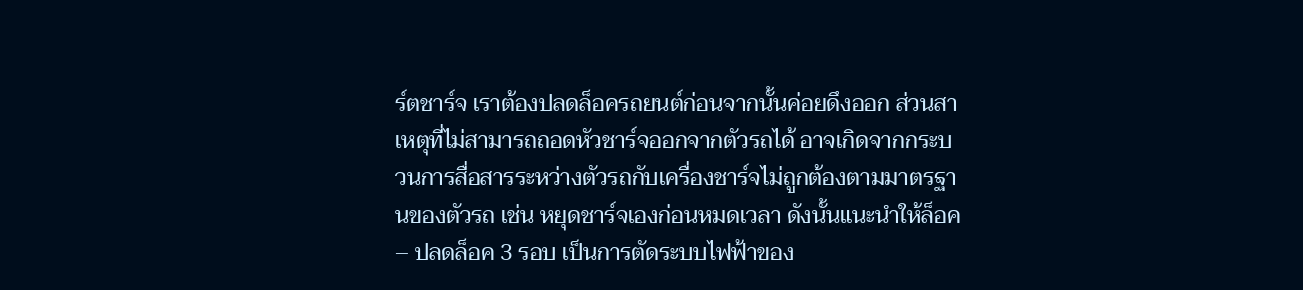ร์ตชาร์จ เราต้องปลดล็อครถยนต์ก่อนจากนั้นค่อยดึงออก ส่วนสาเหตุที่ไม่สามารถถอดหัวชาร์จออกจากตัวรถได้ อาจเกิดจากกระบวนการสื่อสารระหว่างตัวรถกับเครื่องชาร์จไม่ถูกต้องตามมาตรฐานของตัวรถ เช่น หยุดชาร์จเองก่อนหมดเวลา ดังนั้นแนะนำให้ล็อค – ปลดล็อค 3 รอบ เป็นการตัดระบบไฟฟ้าของ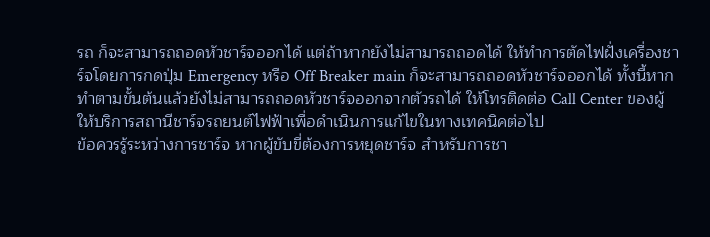รถ ก็จะสามารถถอดหัวชาร์จออกได้ แต่ถ้าหากยังไม่สามารถถอดได้ ให้ทำการตัดไฟฝั่งเครื่องชาร์จโดยการกดปุ่ม Emergency หรือ Off Breaker main ก็จะสามารถถอดหัวชาร์จออกได้ ทั้งนี้หากทำตามขั้นต้นแล้วยังไม่สามารถถอดหัวชาร์จออกจากตัวรถได้ ให้โทรติดต่อ Call Center ของผู้ให้บริการสถานีชาร์จรถยนต์ไฟฟ้าเพื่อดำเนินการแก้ไขในทางเทคนิคต่อไป
ข้อควรรู้ระหว่างการชาร์จ หากผู้ขับขี่ต้องการหยุดชาร์จ สำหรับการชา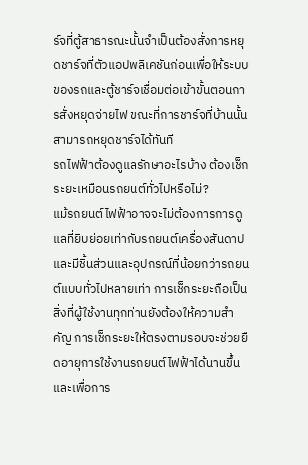ร์จที่ตู้สาธารณะนั้นจำเป็นต้องสั่งการหยุดชาร์จที่ตัวแอปพลิเคชันก่อนเพื่อให้ระบบของรถและตู้ชาร์จเชื่อมต่อเข้าขั้นตอนการสั่งหยุดจ่ายไฟ ขณะที่การชาร์จที่บ้านนั้นสามารถหยุดชาร์จได้ทันที
รถไฟฟ้าต้องดูแลรักษาอะไรบ้าง ต้องเช็กระยะเหมือนรถยนต์ทั่วไปหรือไม่?
แม้รถยนต์ไฟฟ้าอาจจะไม่ต้องการการดูแลที่ยิบย่อยเท่ากับรถยนต์เครื่องสันดาป และมีชิ้นส่วนและอุปกรณ์ที่น้อยกว่ารถยนต์แบบทั่วไปหลายเท่า การเช็กระยะถือเป็นสิ่งที่ผู้ใช้งานทุกท่านยังต้องให้ความสำคัญ การเช็กระยะให้ตรงตามรอบจะช่วยยืดอายุการใช้งานรถยนต์ไฟฟ้าได้นานขึ้นและเพื่อการ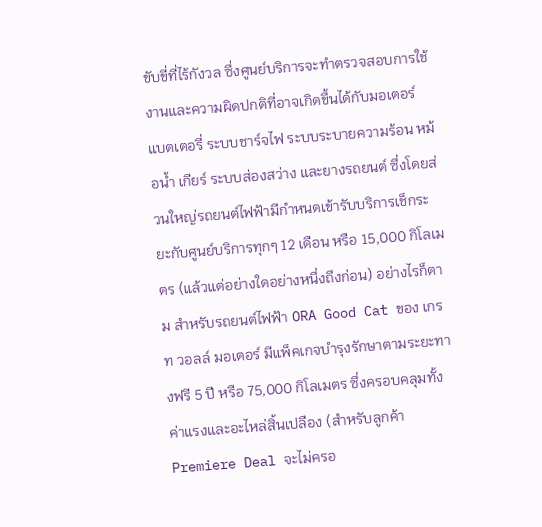ขับขี่ที่ไร้กังวล ซึ่งศูนย์บริการจะทำตรวจสอบการใช้งานและความผิดปกติที่อาจเกิดขึ้นได้กับมอเตอร์ แบตเตอรี่ ระบบชาร์จไฟ ระบบระบายความร้อน หม้อน้ำ เกียร์ ระบบส่องสว่าง และยางรถยนต์ ซึ่งโดยส่วนใหญ่รถยนต์ไฟฟ้ามีกำหนดเข้ารับบริการเช็กระยะกับศูนย์บริการทุกๆ 12 เดือน หรือ 15,000 กิโลเมตร (แล้วแต่อย่างใดอย่างหนึ่งถึงก่อน) อย่างไรก็ตาม สำหรับรถยนต์ไฟฟ้า ORA Good Cat ของ เกรท วอลล์ มอเตอร์ มีแพ็คเกจบำรุงรักษาตามระยะทางฟรี 5 ปี หรือ 75,000 กิโลเมตร ซึ่งครอบคลุมทั้งค่าแรงและอะไหล่สิ้นเปลือง (สำหรับลูกค้า Premiere Deal จะไม่ครอ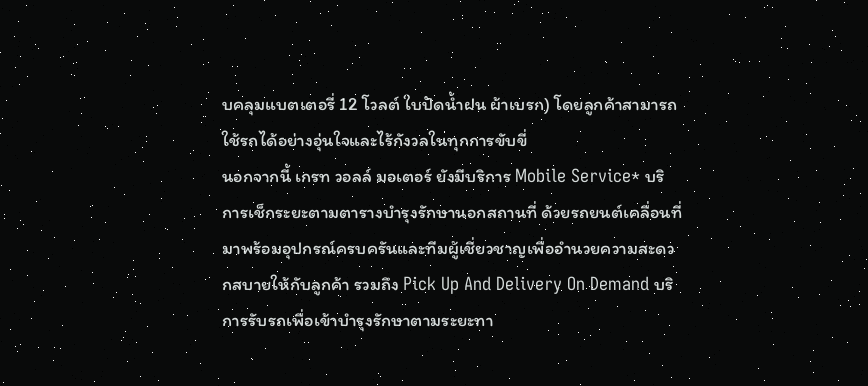บคลุมแบตเตอรี่ 12 โวลต์ ใบปัดน้ำฝน ผ้าเบรก) โดยลูกค้าสามารถใช้รถได้อย่างอุ่นใจและไร้กังวลในทุกการขับขี่
นอกจากนี้ เกรท วอลล์ มอเตอร์ ยังมีบริการ Mobile Service* บริการเช็กระยะตามตารางบำรุงรักษานอกสถานที่ ด้วยรถยนต์เคลื่อนที่มาพร้อมอุปกรณ์ครบครันและทีมผู้เชี่ยวชาญเพื่ออำนวยความสะดวกสบายให้กับลูกค้า รวมถึง Pick Up And Delivery On Demand บริการรับรถเพื่อเข้าบำรุงรักษาตามระยะทา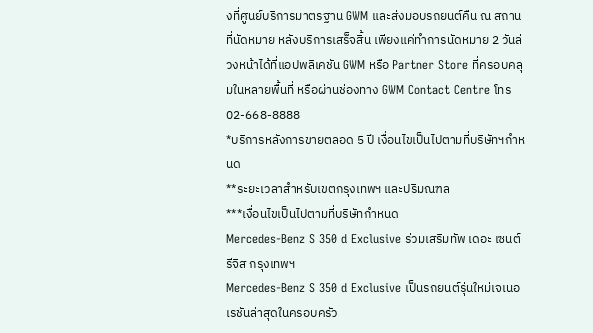งที่ศูนย์บริการมาตรฐาน GWM และส่งมอบรถยนต์คืน ณ สถานที่นัดหมาย หลังบริการเสร็จสิ้น เพียงแค่ทำการนัดหมาย 2 วันล่วงหน้าได้ที่แอปพลิเคชัน GWM หรือ Partner Store ที่ครอบคลุมในหลายพื้นที่ หรือผ่านช่องทาง GWM Contact Centre โทร 02-668-8888
*บริการหลังการขายตลอด 5 ปี เงื่อนไขเป็นไปตามที่บริษัทฯกำหนด
**ระยะเวลาสำหรับเขตกรุงเทพฯ และปริมณฑล
***เงื่อนไขเป็นไปตามที่บริษัทกำหนด
Mercedes-Benz S 350 d Exclusive ร่วมเสริมทัพ เดอะ เซนต์ รีจิส กรุงเทพฯ
Mercedes-Benz S 350 d Exclusive เป็นรถยนต์รุ่นใหม่เจเนอเรชันล่าสุดในครอบครัว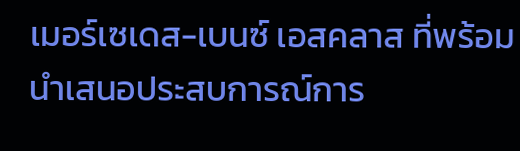เมอร์เซเดส-เบนซ์ เอสคลาส ที่พร้อมนำเสนอประสบการณ์การ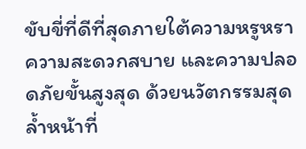ขับขี่ที่ดีที่สุดภายใต้ความหรูหรา ความสะดวกสบาย และความปลอดภัยขั้นสูงสุด ด้วยนวัตกรรมสุดล้ำหน้าที่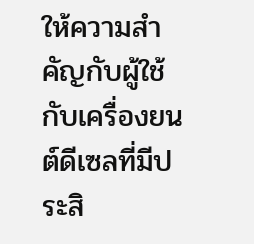ให้ความสำคัญกับผู้ใช้ กับเครื่องยนต์ดีเซลที่มีประสิ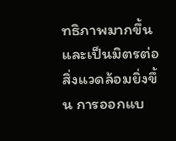ทธิภาพมากขึ้นและเป็นมิตรต่อสิ่งแวดล้อมยิ่งขึ้น การออกแบ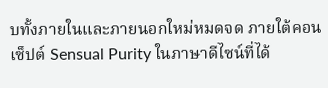บทั้งภายในและภายนอกใหม่หมดจด ภายใต้คอนเซ็ปต์ Sensual Purity ในภาษาดีไซน์ที่ได้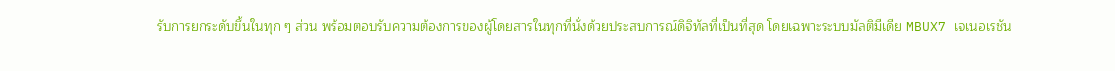รับการยกระดับขึ้นในทุก ๆ ส่วน พร้อมตอบรับความต้องการของผู้โดยสารในทุกที่นั่งด้วยประสบการณ์ดิจิทัลที่เป็นที่สุด โดยเฉพาะระบบมัลติมีเดีย MBUX7 เจเนอเรชัน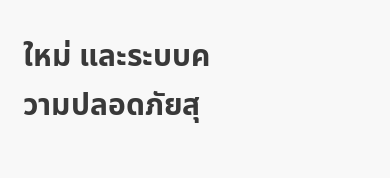ใหม่ และระบบความปลอดภัยสุ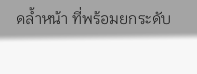ดล้ำหน้า ที่พร้อมยกระดับ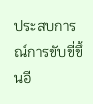ประสบการณ์การขับขี่ขึ้นอี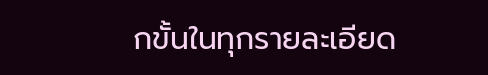กขั้นในทุกรายละเอียด